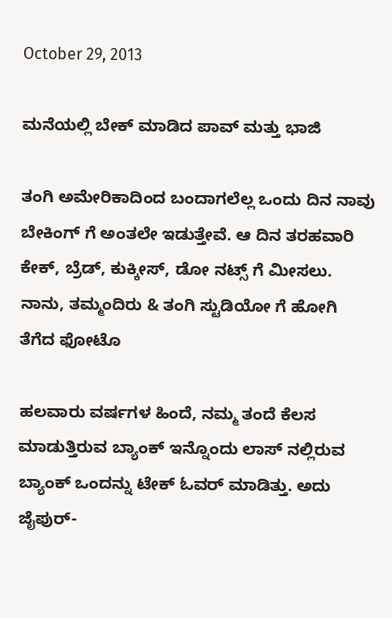October 29, 2013

ಮನೆಯಲ್ಲಿ ಬೇಕ್ ಮಾಡಿದ ಪಾವ್ ಮತ್ತು ಭಾಜಿ

ತಂಗಿ ಅಮೇರಿಕಾದಿಂದ ಬಂದಾಗಲೆಲ್ಲ ಒಂದು ದಿನ ನಾವು ಬೇಕಿಂಗ್ ಗೆ ಅಂತಲೇ ಇಡುತ್ತೇವೆ. ಆ ದಿನ ತರಹವಾರಿ ಕೇಕ್, ಬ್ರೆಡ್, ಕುಕ್ಕೀಸ್, ಡೋ ನಟ್ಸ್ ಗೆ ಮೀಸಲು.
ನಾನು, ತಮ್ಮಂದಿರು & ತಂಗಿ ಸ್ಟುಡಿಯೋ ಗೆ ಹೋಗಿ ತೆಗೆದ ಫೋಟೊ

ಹಲವಾರು ವರ್ಷಗಳ ಹಿಂದೆ, ನಮ್ಮ ತಂದೆ ಕೆಲಸ ಮಾಡುತ್ತಿರುವ ಬ್ಯಾಂಕ್ ಇನ್ನೊಂದು ಲಾಸ್ ನಲ್ಲಿರುವ ಬ್ಯಾಂಕ್ ಒಂದನ್ನು ಟೇಕ್ ಓವರ್ ಮಾಡಿತ್ತು. ಅದು ಜೈಪುರ್-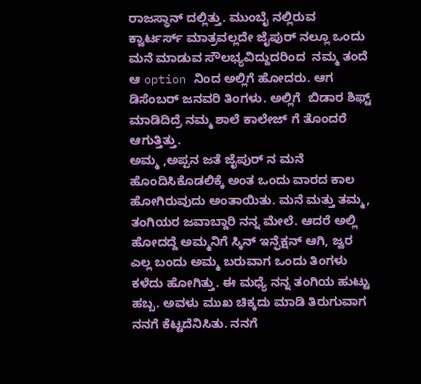ರಾಜಸ್ಥಾನ್ ದಲ್ಲಿತ್ತು. ಮುಂಬೈ ನಲ್ಲಿರುವ ಕ್ವಾರ್ಟರ್ಸ್ ಮಾತ್ರವಲ್ಲದೇ ಜೈಪುರ್ ನಲ್ಲೂ ಒಂದು ಮನೆ ಮಾಡುವ ಸೌಲಭ್ಯವಿದ್ದುದರಿಂದ  ನಮ್ಮ ತಂದೆ ಆ option ನಿಂದ ಅಲ್ಲಿಗೆ ಹೋದರು. ಆಗ ಡಿಸೆಂಬರ್ ಜನವರಿ ತಿಂಗಳು. ಅಲ್ಲಿಗೆ  ಬಿಡಾರ ಶಿಫ್ಟ್ ಮಾಡಿದಿದ್ರೆ ನಮ್ಮ ಶಾಲೆ ಕಾಲೇಜ್ ಗೆ ತೊಂದರೆ ಆಗುತ್ತಿತ್ತು.
ಅಮ್ಮ ,ಅಪ್ಪನ ಜತೆ ಜೈಪುರ್ ನ ಮನೆ ಹೊಂದಿಸಿಕೊಡಲಿಕ್ಕೆ ಅಂತ ಒಂದು ವಾರದ ಕಾಲ ಹೋಗಿರುವುದು ಅಂತಾಯಿತು. ಮನೆ ಮತ್ತು ತಮ್ಮ, ತಂಗಿಯರ ಜವಾಬ್ದಾರಿ ನನ್ನ ಮೇಲೆ. ಆದರೆ ಅಲ್ಲಿ ಹೋದದ್ದೆ ಅಮ್ಮನಿಗೆ ಸ್ಕಿನ್ ಇನ್ಫೆಕ್ಷನ್ ಆಗಿ, ಜ್ವರ ಎಲ್ಲ ಬಂದು ಅಮ್ಮ ಬರುವಾಗ ಒಂದು ತಿಂಗಳು ಕಳೆದು ಹೋಗಿತ್ತು. ಈ ಮಧ್ಯೆ ನನ್ನ ತಂಗಿಯ ಹುಟ್ಟು ಹಬ್ಬ. ಅವಳು ಮುಖ ಚಿಕ್ಕದು ಮಾಡಿ ತಿರುಗುವಾಗ ನನಗೆ ಕೆಟ್ಟದೆನಿಸಿತು. ನನಗೆ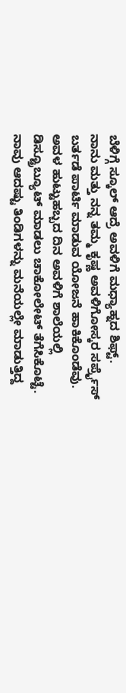ಬೆಳಿಗ್ಗೆ ಸ್ಕೂಲ್ ಆದ್ರೆ ಅವಳಿಗೆ ಮಧ್ಯಾಹ್ನದ ಶಿಫ್ಟ್.
ನಾನು ಮತ್ತು ನನ್ನ ತಮ್ಮ ಕೃಷ್ಣ ಅವಳಿಗೋಸ್ಕರ ಸರ್ಪ್ರೈಸ್ ಬರ್ತಡೆ ಪಾರ್ಟಿ ಮಾಡುವ ಯೋಜನೆ ಹಾಕಿಕೊಂಡೆವು. ಅವಳ ಹುಟ್ಟುಹಬ್ಬದ ದಿನ ಅವಳಿಗೆ ಶಾಲೆಯಲ್ಲಿ ಡಿಸ್ಟ್ರೂಬ್ಯೂಟ್ ಮಾಡಲು ಚಾಕೋಲೇಟ್ ತೆಗೆಸಿಕೊಟ್ಟೆ. ನಾವು ಆದಷ್ಟು ತಿಂಡಿಗಳನ್ನು ಮನೆಯಲ್ಲೇ ಮಾಡುತ್ತಿದ್ದ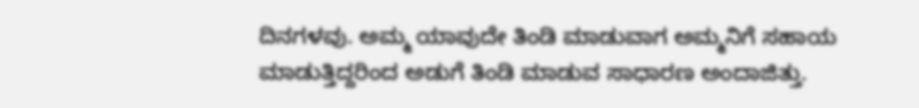ದಿನಗಳವು. ಅಮ್ಮ ಯಾವುದೇ ತಿಂಡಿ ಮಾಡುವಾಗ ಅಮ್ಮನಿಗೆ ಸಹಾಯ ಮಾಡುತ್ತಿದ್ದರಿಂದ ಅಡುಗೆ ತಿಂಡಿ ಮಾಡುವ ಸಾಧಾರಣ ಅಂದಾಜಿತ್ತು.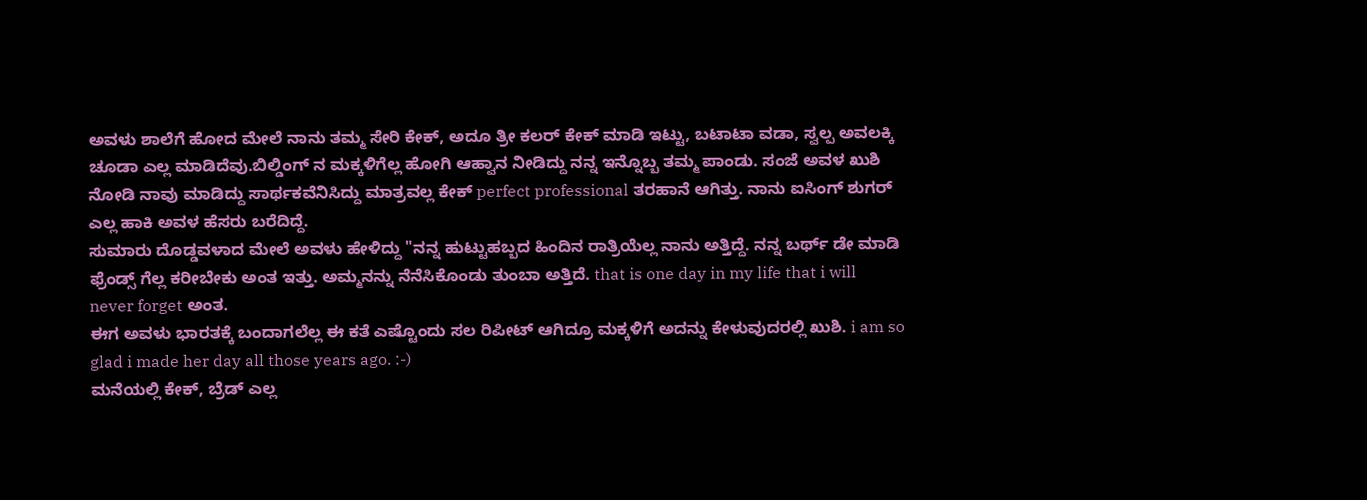ಅವಳು ಶಾಲೆಗೆ ಹೋದ ಮೇಲೆ ನಾನು ತಮ್ಮ ಸೇರಿ ಕೇಕ್, ಅದೂ ತ್ರೀ ಕಲರ್ ಕೇಕ್ ಮಾಡಿ ಇಟ್ಟು, ಬಟಾಟಾ ವಡಾ, ಸ್ವಲ್ಪ ಅವಲಕ್ಕಿ ಚೂಡಾ ಎಲ್ಲ ಮಾಡಿದೆವು.ಬಿಲ್ಡಿಂಗ್ ನ ಮಕ್ಕಳಿಗೆಲ್ಲ ಹೋಗಿ ಆಹ್ವಾನ ನೀಡಿದ್ದು ನನ್ನ ಇನ್ನೊಬ್ಬ ತಮ್ಮ ಪಾಂಡು. ಸಂಜೆ ಅವಳ ಖುಶಿ ನೋಡಿ ನಾವು ಮಾಡಿದ್ದು ಸಾರ್ಥಕವೆನಿಸಿದ್ದು ಮಾತ್ರವಲ್ಲ ಕೇಕ್ perfect professional ತರಹಾನೆ ಆಗಿತ್ತು. ನಾನು ಐಸಿಂಗ್ ಶುಗರ್ ಎಲ್ಲ ಹಾಕಿ ಅವಳ ಹೆಸರು ಬರೆದಿದ್ದೆ.
ಸುಮಾರು ದೊಡ್ಡವಳಾದ ಮೇಲೆ ಅವಳು ಹೇಳಿದ್ದು "ನನ್ನ ಹುಟ್ಟುಹಬ್ಬದ ಹಿಂದಿನ ರಾತ್ರಿಯೆಲ್ಲ ನಾನು ಅತ್ತಿದ್ದೆ. ನನ್ನ ಬರ್ಥ್ ಡೇ ಮಾಡಿ ಫ್ರೆಂಡ್ಸ್ ಗೆಲ್ಲ ಕರೀಬೇಕು ಅಂತ ಇತ್ತು. ಅಮ್ಮನನ್ನು ನೆನೆಸಿಕೊಂಡು ತುಂಬಾ ಅತ್ತಿದೆ. that is one day in my life that i will never forget ಅಂತ.
ಈಗ ಅವಳು ಭಾರತಕ್ಕೆ ಬಂದಾಗಲೆಲ್ಲ ಈ ಕತೆ ಎಷ್ಟೊಂದು ಸಲ ರಿಪೀಟ್ ಆಗಿದ್ರೂ ಮಕ್ಕಳಿಗೆ ಅದನ್ನು ಕೇಳುವುದರಲ್ಲಿ ಖುಶಿ. i am so glad i made her day all those years ago. :-)
ಮನೆಯಲ್ಲಿ ಕೇಕ್, ಬ್ರೆಡ್ ಎಲ್ಲ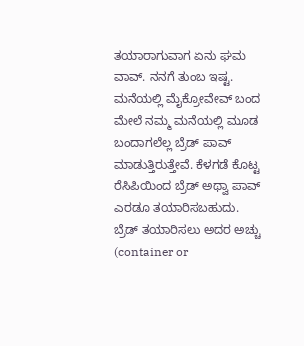ತಯಾರಾಗುವಾಗ ಏನು ಘಮ ವಾವ್. ನನಗೆ ತುಂಬ ಇಷ್ಟ. ಮನೆಯಲ್ಲಿ ಮೈಕ್ರೋವೇವ್ ಬಂದ ಮೇಲೆ ನಮ್ಮ ಮನೆಯಲ್ಲಿ ಮೂಡ ಬಂದಾಗಲೆಲ್ಲ ಬ್ರೆಡ್ ಪಾವ್ ಮಾಡುತ್ತಿರುತ್ತೇವೆ. ಕೆಳಗಡೆ ಕೊಟ್ಟ ರೆಸಿಪಿಯಿಂದ ಬ್ರೆಡ್ ಅಥ್ವಾ ಪಾವ್ ಎರಡೂ ತಯಾರಿಸಬಹುದು. ಬ್ರೆಡ್ ತಯಾರಿಸಲು ಅದರ ಅಚ್ಚು (container or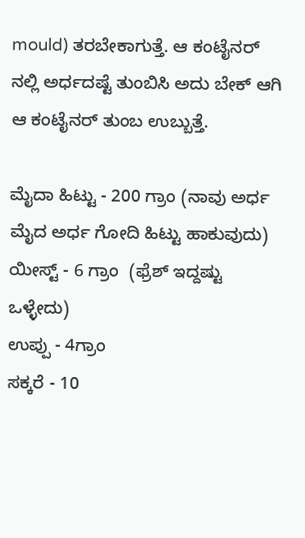mould) ತರಬೇಕಾಗುತ್ತೆ. ಆ ಕಂಟೈನರ್ ನಲ್ಲಿ ಅರ್ಧದಷ್ಟೆ ತುಂಬಿಸಿ ಅದು ಬೇಕ್ ಆಗಿ ಆ ಕಂಟೈನರ್ ತುಂಬ ಉಬ್ಬುತ್ತೆ.

ಮೈದಾ ಹಿಟ್ಟು - 200 ಗ್ರಾಂ (ನಾವು ಅರ್ಧ ಮೈದ ಅರ್ಧ ಗೋದಿ ಹಿಟ್ಟು ಹಾಕುವುದು)
ಯೀಸ್ಟ್ - 6 ಗ್ರಾಂ  (ಫ್ರೆಶ್ ಇದ್ದಷ್ಟು  ಒಳ್ಳೇದು)
ಉಪ್ಪು - 4ಗ್ರಾಂ
ಸಕ್ಕರೆ - 10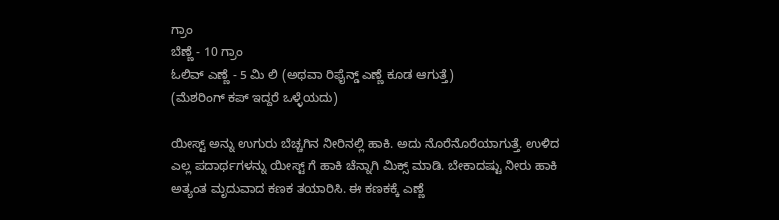ಗ್ರಾಂ
ಬೆಣ್ಣೆ - 10 ಗ್ರಾಂ
ಓಲಿವ್ ಎಣ್ಣೆ - 5 ಮಿ ಲಿ (ಅಥವಾ ರಿಫೈನ್ಡ್ ಎಣ್ಣೆ ಕೂಡ ಆಗುತ್ತೆ)
(ಮೆಶರಿಂಗ್ ಕಪ್ ಇದ್ದರೆ ಒಳ್ಳೆಯದು)

ಯೀಸ್ಟ್ ಅನ್ನು ಉಗುರು ಬೆಚ್ಚಗಿನ ನೀರಿನಲ್ಲಿ ಹಾಕಿ. ಅದು ನೊರೆನೊರೆಯಾಗುತ್ತೆ. ಉಳಿದ ಎಲ್ಲ ಪದಾರ್ಥಗಳನ್ನು ಯೀಸ್ಟ್ ಗೆ ಹಾಕಿ ಚೆನ್ನಾಗಿ ಮಿಕ್ಸ್ ಮಾಡಿ. ಬೇಕಾದಷ್ಟು ನೀರು ಹಾಕಿ ಅತ್ಯಂತ ಮೃದುವಾದ ಕಣಕ ತಯಾರಿಸಿ. ಈ ಕಣಕಕ್ಕೆ ಎಣ್ಣೆ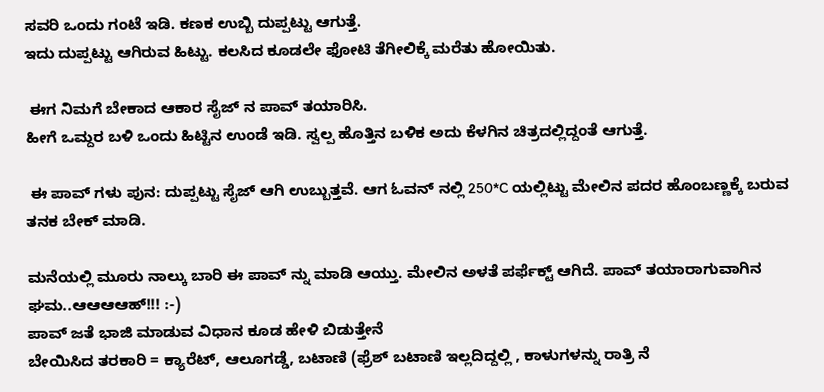ಸವರಿ ಒಂದು ಗಂಟೆ ಇಡಿ. ಕಣಕ ಉಬ್ಬಿ ದುಪ್ಪಟ್ಟು ಆಗುತ್ತೆ.
ಇದು ದುಪ್ಪಟ್ಟು ಆಗಿರುವ ಹಿಟ್ಟು. ಕಲಸಿದ ಕೂಡಲೇ ಫೋಟಿ ತೆಗೀಲಿಕ್ಕೆ ಮರೆತು ಹೋಯಿತು.

 ಈಗ ನಿಮಗೆ ಬೇಕಾದ ಆಕಾರ ಸೈಜ್ ನ ಪಾವ್ ತಯಾರಿಸಿ.
ಹೀಗೆ ಒಮ್ದರ ಬಳಿ ಒಂದು ಹಿಟ್ಟಿನ ಉಂಡೆ ಇಡಿ. ಸ್ವಲ್ಪ ಹೊತ್ತಿನ ಬಳಿಕ ಅದು ಕೆಳಗಿನ ಚಿತ್ರದಲ್ಲಿದ್ದಂತೆ ಆಗುತ್ತೆ.

 ಈ ಪಾವ್ ಗಳು ಪುನ: ದುಪ್ಪಟ್ಟು ಸೈಜ್ ಆಗಿ ಉಬ್ಬುತ್ತವೆ. ಆಗ ಓವನ್ ನಲ್ಲಿ 250*C ಯಲ್ಲಿಟ್ಟು ಮೇಲಿನ ಪದರ ಹೊಂಬಣ್ಣಕ್ಕೆ ಬರುವ ತನಕ ಬೇಕ್ ಮಾಡಿ.

ಮನೆಯಲ್ಲಿ ಮೂರು ನಾಲ್ಕು ಬಾರಿ ಈ ಪಾವ್ ನ್ನು ಮಾಡಿ ಆಯ್ತು. ಮೇಲಿನ ಅಳತೆ ಪರ್ಫೆಕ್ಟ್ ಆಗಿದೆ. ಪಾವ್ ತಯಾರಾಗುವಾಗಿನ ಘಮ..ಆಆಆಆಹ್!!! :-)
ಪಾವ್ ಜತೆ ಭಾಜಿ ಮಾಡುವ ವಿಧಾನ ಕೂಡ ಹೇಳಿ ಬಿಡುತ್ತೇನೆ
ಬೇಯಿಸಿದ ತರಕಾರಿ = ಕ್ಯಾರೆಟ್, ಆಲೂಗಡ್ಡೆ, ಬಟಾಣಿ (ಫ್ರೆಶ್ ಬಟಾಣಿ ಇಲ್ಲದಿದ್ದಲ್ಲಿ , ಕಾಳುಗಳನ್ನು ರಾತ್ರಿ ನೆ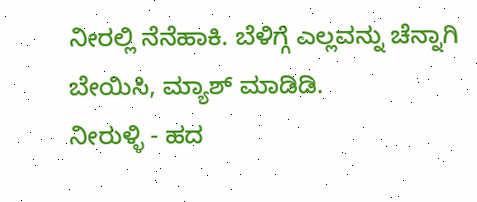ನೀರಲ್ಲಿ ನೆನೆಹಾಕಿ. ಬೆಳಿಗ್ಗೆ ಎಲ್ಲವನ್ನು ಚೆನ್ನಾಗಿ ಬೇಯಿಸಿ, ಮ್ಯಾಶ್ ಮಾಡಿಡಿ.
ನೀರುಳ್ಳಿ - ಹದ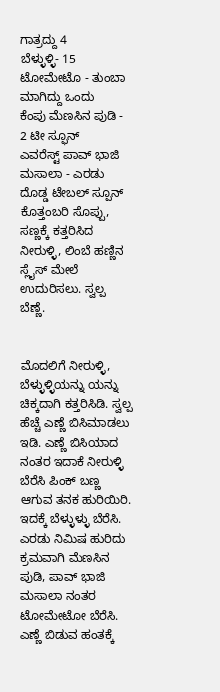ಗಾತ್ರದ್ದು 4
ಬೆಳ್ಳುಳ್ಳಿ- 15
ಟೋಮೇಟೊ - ತುಂಬಾ ಮಾಗಿದ್ದು ಒಂದು
ಕೆಂಪು ಮೆಣಸಿನ ಪುಡಿ - 2 ಟೀ ಸ್ಫೂನ್
ಎವರೆಸ್ಟ್ ಪಾವ್ ಭಾಜಿ ಮಸಾಲಾ - ಎರಡು ದೊಡ್ಡ ಟೇಬಲ್ ಸ್ಪೂನ್
ಕೊತ್ತಂಬರಿ ಸೊಪ್ಪು, ಸಣ್ಣಕ್ಕೆ ಕತ್ತರಿಸಿದ ನೀರುಳ್ಳಿ, ಲಿಂಬೆ ಹಣ್ಣಿನ ಸ್ಲೈಸ್ ಮೇಲೆ ಉದುರಿಸಲು. ಸ್ವಲ್ಪ ಬೆಣ್ಣೆ.


ಮೊದಲಿಗೆ ನೀರುಳ್ಳಿ, ಬೆಳ್ಳುಳ್ಳಿಯನ್ನು ಯನ್ನು ಚಿಕ್ಕದಾಗಿ ಕತ್ತರಿಸಿಡಿ. ಸ್ವಲ್ಪ ಹೆಚ್ಚೆ ಎಣ್ಣೆ ಬಿಸಿಮಾಡಲು ಇಡಿ. ಎಣ್ಣೆ ಬಿಸಿಯಾದ ನಂತರ ಇದಾಕೆ ನೀರುಳ್ಳಿ ಬೆರೆಸಿ ಪಿಂಕ್ ಬಣ್ಣ ಆಗುವ ತನಕ ಹುರಿಯಿರಿ. ಇದಕ್ಕೆ ಬೆಳ್ಳುಳ್ಳು ಬೆರೆಸಿ. ಎರಡು ನಿಮಿಷ ಹುರಿದು ಕ್ರಮವಾಗಿ ಮೆಣಸಿನ ಪುಡಿ, ಪಾವ್ ಭಾಜಿ ಮಸಾಲಾ ನಂತರ ಟೋಮೇಟೋ ಬೆರೆಸಿ. ಎಣ್ಣೆ ಬಿಡುವ ಹಂತಕ್ಕೆ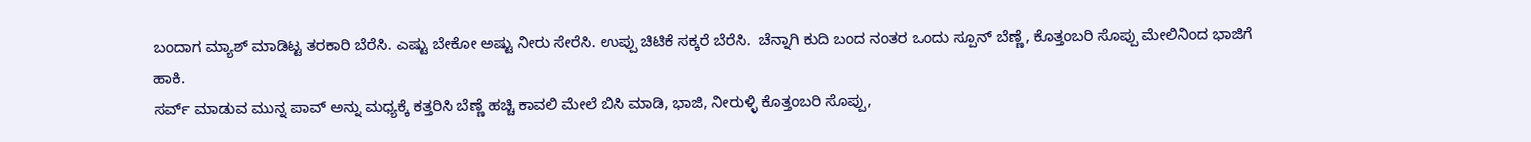ಬಂದಾಗ ಮ್ಯಾಶ್ ಮಾಡಿಟ್ಟ ತರಕಾರಿ ಬೆರೆಸಿ. ಎಷ್ಟು ಬೇಕೋ ಅಷ್ಟು ನೀರು ಸೇರೆಸಿ. ಉಪ್ಪು ಚಿಟಿಕೆ ಸಕ್ಕರೆ ಬೆರೆಸಿ.  ಚೆನ್ನಾಗಿ ಕುದಿ ಬಂದ ನಂತರ ಒಂದು ಸ್ಪೂನ್ ಬೆಣ್ಣೆ, ಕೊತ್ತಂಬರಿ ಸೊಪ್ಪು ಮೇಲಿನಿಂದ ಭಾಜಿಗೆ ಹಾಕಿ.
ಸರ್ವ್ ಮಾಡುವ ಮುನ್ನ ಪಾವ್ ಅನ್ನು ಮಧ್ಯಕ್ಕೆ ಕತ್ತರಿಸಿ ಬೆಣ್ಣೆ ಹಚ್ಚಿ ಕಾವಲಿ ಮೇಲೆ ಬಿಸಿ ಮಾಡಿ, ಭಾಜಿ, ನೀರುಳ್ಳಿ ಕೊತ್ತಂಬರಿ ಸೊಪ್ಪು,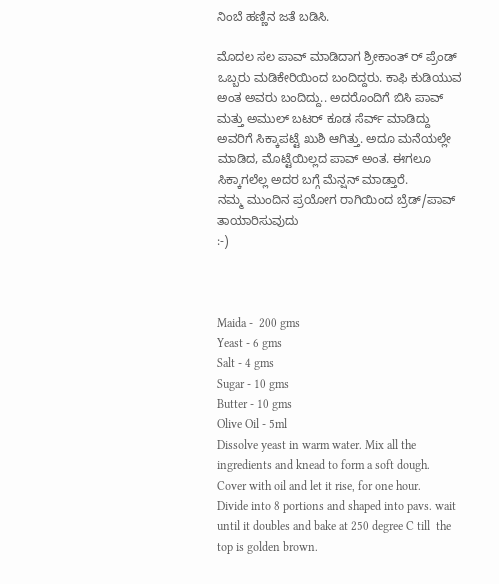ನಿಂಬೆ ಹಣ್ಣಿನ ಜತೆ ಬಡಿಸಿ.

ಮೊದಲ ಸಲ ಪಾವ್ ಮಾಡಿದಾಗ ಶ್ರೀಕಾಂತ್ ರ್ ಪ್ರೆಂಡ್ ಒಬ್ಬರು ಮಡಿಕೇರಿಯಿಂದ ಬಂದಿದ್ದರು. ಕಾಫಿ ಕುಡಿಯುವ ಅಂತ ಅವರು ಬಂದಿದ್ದು.. ಅದರೊಂದಿಗೆ ಬಿಸಿ ಪಾವ್ ಮತ್ತು ಅಮುಲ್ ಬಟರ್ ಕೂಡ ಸೆರ್ವ್ ಮಾಡಿದ್ದು ಅವರಿಗೆ ಸಿಕ್ಕಾಪಟ್ಟೆ ಖುಶಿ ಆಗಿತ್ತು. ಅದೂ ಮನೆಯಲ್ಲೇ ಮಾಡಿದ, ಮೊಟ್ಟೆಯಿಲ್ಲದ ಪಾವ್ ಅಂತ. ಈಗಲೂ ಸಿಕ್ಕಾಗಲೆಲ್ಲ ಅದರ ಬಗ್ಗೆ ಮೆನ್ಷನ್ ಮಾಡ್ತಾರೆ.
ನಮ್ಮ ಮುಂದಿನ ಪ್ರಯೋಗ ರಾಗಿಯಿಂದ ಬ್ರೆಡ್/ಪಾವ್ ತಾಯಾರಿಸುವುದು
:-)



Maida -  200 gms
Yeast - 6 gms
Salt - 4 gms
Sugar - 10 gms
Butter - 10 gms
Olive Oil - 5ml
Dissolve yeast in warm water. Mix all the ingredients and knead to form a soft dough. Cover with oil and let it rise, for one hour.
Divide into 8 portions and shaped into pavs. wait until it doubles and bake at 250 degree C till  the top is golden brown.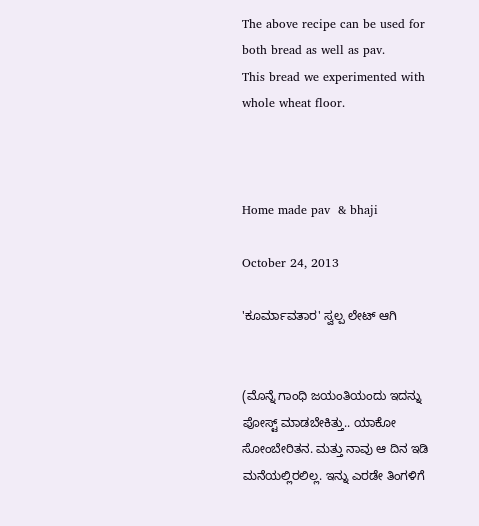The above recipe can be used for both bread as well as pav.
This bread we experimented with whole wheat floor.



Home made pav  & bhaji

October 24, 2013

'ಕೂರ್ಮಾವತಾರ' ಸ್ವಲ್ಪ ಲೇಟ್ ಆಗಿ


(ಮೊನ್ನೆ ಗಾಂಧಿ ಜಯಂತಿಯಂದು ಇದನ್ನು ಪೋಸ್ಟ್ ಮಾಡಬೇಕಿತ್ತು.. ಯಾಕೋ ಸೋಂಬೇರಿತನ. ಮತ್ತು ನಾವು ಆ ದಿನ ಇಡಿ ಮನೆಯಲ್ಲಿರಲಿಲ್ಲ. ಇನ್ನು ಎರಡೇ ತಿಂಗಳಿಗೆ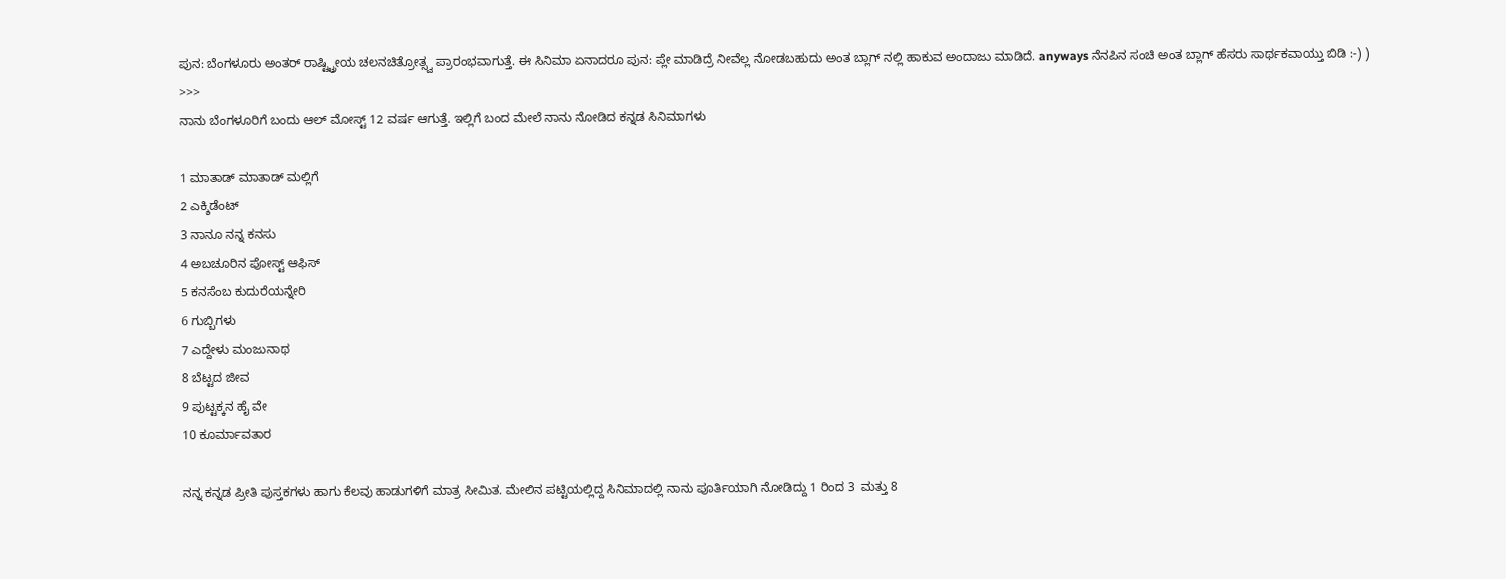ಪುನ: ಬೆಂಗಳೂರು ಅಂತರ್ ರಾಷ್ಟ್ಟ್ರೀಯ ಚಲನಚಿತ್ರೋತ್ಸ್ವ ಪ್ರಾರಂಭವಾಗುತ್ತೆ. ಈ ಸಿನಿಮಾ ಏನಾದರೂ ಪುನ: ಪ್ಲೇ ಮಾಡಿದ್ರೆ ನೀವೆಲ್ಲ ನೋಡಬಹುದು ಅಂತ ಬ್ಲಾಗ್ ನಲ್ಲಿ ಹಾಕುವ ಅಂದಾಜು ಮಾಡಿದೆ. anyways ನೆನಪಿನ ಸಂಚಿ ಅಂತ ಬ್ಲಾಗ್ ಹೆಸರು ಸಾರ್ಥಕವಾಯ್ತು ಬಿಡಿ :-) )
>>>
ನಾನು ಬೆಂಗಳೂರಿಗೆ ಬಂದು ಆಲ್ ಮೋಸ್ಟ್ 12 ವರ್ಷ ಆಗುತ್ತೆ. ಇಲ್ಲಿಗೆ ಬಂದ ಮೇಲೆ ನಾನು ನೋಡಿದ ಕನ್ನಡ ಸಿನಿಮಾಗಳು

1 ಮಾತಾಡ್ ಮಾತಾಡ್ ಮಲ್ಲಿಗೆ
2 ಎಕ್ಶಿಡೆಂಟ್
3 ನಾನೂ ನನ್ನ ಕನಸು
4 ಅಬಚೂರಿನ ಪೋಸ್ಟ್ ಆಫಿಸ್
5 ಕನಸೆಂಬ ಕುದುರೆಯನ್ನೇರಿ
6 ಗುಬ್ಬಿಗಳು
7 ಎದ್ದೇಳು ಮಂಜುನಾಥ
8 ಬೆಟ್ಟದ ಜೀವ
9 ಪುಟ್ಟಕ್ಕನ ಹೈ ವೇ
10 ಕೂರ್ಮಾವತಾರ

ನನ್ನ ಕನ್ನಡ ಪ್ರೀತಿ ಪುಸ್ತಕಗಳು ಹಾಗು ಕೆಲವು ಹಾಡುಗಳಿಗೆ ಮಾತ್ರ ಸೀಮಿತ. ಮೇಲಿನ ಪಟ್ಟಿಯಲ್ಲಿದ್ದ ಸಿನಿಮಾದಲ್ಲಿ ನಾನು ಪೂರ್ತಿಯಾಗಿ ನೋಡಿದ್ದು 1 ರಿಂದ 3  ಮತ್ತು 8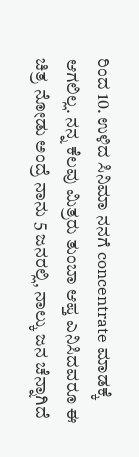ರಿಂದ 10. ಉಳಿದ ಸಿನಿಮಾ ನನಗೆ concentrate ಮಾಡಕ್ಕೆ ಆಗಲಿಲ್ಲ. ನನ್ನ ಕೆಲವು ಮಿತ್ರರು ತುಂಬಾ ಆಪ್ತ ಎನಿಸಿದವರೂ ಈ ಚಿತ್ರ ನೋಡು ಅಂದ್ರೆ ನಾನು 5 ಜನರಲ್ಲಿ, ನಾಲ್ಕು ಜನ ಚೆನ್ನಾಗಿದೆ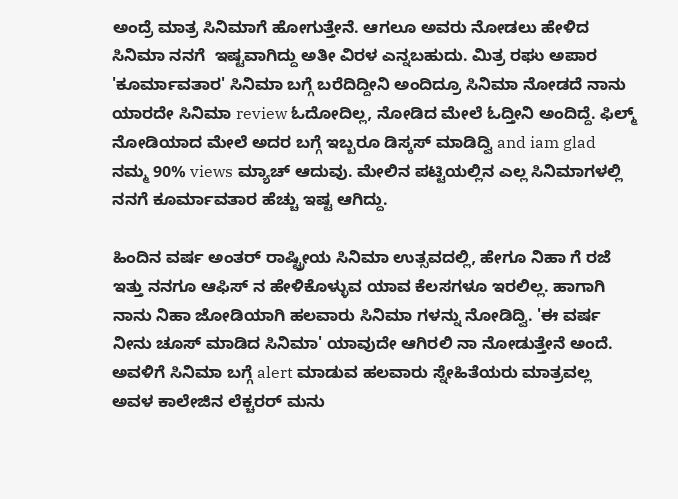ಅಂದ್ರೆ ಮಾತ್ರ ಸಿನಿಮಾಗೆ ಹೋಗುತ್ತೇನೆ. ಆಗಲೂ ಅವರು ನೋಡಲು ಹೇಳಿದ ಸಿನಿಮಾ ನನಗೆ  ಇಷ್ಟವಾಗಿದ್ದು ಅತೀ ವಿರಳ ಎನ್ನಬಹುದು. ಮಿತ್ರ ರಘು ಅಪಾರ 'ಕೂರ್ಮಾವತಾರ' ಸಿನಿಮಾ ಬಗ್ಗೆ ಬರೆದಿದ್ದೀನಿ ಅಂದಿದ್ರೂ ಸಿನಿಮಾ ನೋಡದೆ ನಾನು ಯಾರದೇ ಸಿನಿಮಾ review ಓದೋದಿಲ್ಲ, ನೋಡಿದ ಮೇಲೆ ಓದ್ತೀನಿ ಅಂದಿದ್ದೆ. ಫಿಲ್ಮ್ ನೋಡಿಯಾದ ಮೇಲೆ ಅದರ ಬಗ್ಗೆ ಇಬ್ಬರೂ ಡಿಸ್ಕಸ್ ಮಾಡಿದ್ವಿ and iam glad ನಮ್ಮ 90% views ಮ್ಯಾಚ್ ಆದುವು. ಮೇಲಿನ ಪಟ್ಟಿಯಲ್ಲಿನ ಎಲ್ಲ ಸಿನಿಮಾಗಳಲ್ಲಿ ನನಗೆ ಕೂರ್ಮಾವತಾರ ಹೆಚ್ಚು ಇಷ್ಟ ಆಗಿದ್ದು.

ಹಿಂದಿನ ವರ್ಷ ಅಂತರ್ ರಾಷ್ಟ್ರೀಯ ಸಿನಿಮಾ ಉತ್ಸವದಲ್ಲಿ, ಹೇಗೂ ನಿಹಾ ಗೆ ರಜೆ ಇತ್ತು ನನಗೂ ಆಫಿಸ್ ನ ಹೇಳಿಕೊಳ್ಳುವ ಯಾವ ಕೆಲಸಗಳೂ ಇರಲಿಲ್ಲ. ಹಾಗಾಗಿ ನಾನು ನಿಹಾ ಜೋಡಿಯಾಗಿ ಹಲವಾರು ಸಿನಿಮಾ ಗಳನ್ನು ನೋಡಿದ್ವಿ. 'ಈ ವರ್ಷ ನೀನು ಚೂಸ್ ಮಾಡಿದ ಸಿನಿಮಾ' ಯಾವುದೇ ಆಗಿರಲಿ ನಾ ನೋಡುತ್ತೇನೆ ಅಂದೆ. ಅವಳಿಗೆ ಸಿನಿಮಾ ಬಗ್ಗೆ alert ಮಾಡುವ ಹಲವಾರು ಸ್ನೇಹಿತೆಯರು ಮಾತ್ರವಲ್ಲ ಅವಳ ಕಾಲೇಜಿನ ಲೆಕ್ಚರರ್ ಮನು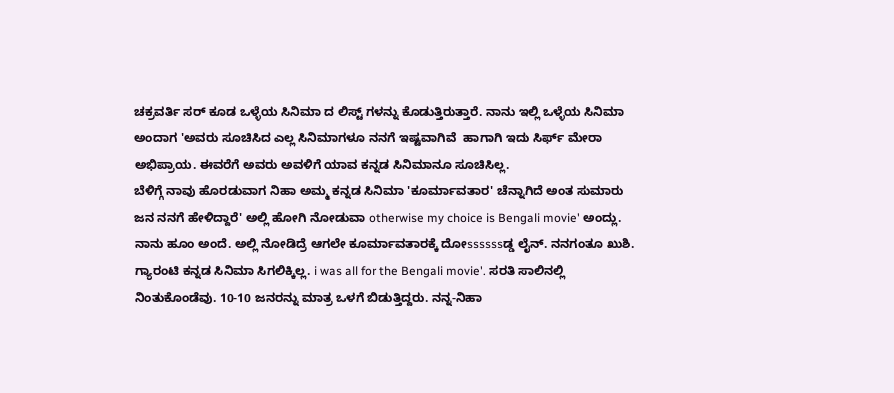ಚಕ್ರವರ್ತಿ ಸರ್ ಕೂಡ ಒಳ್ಳೆಯ ಸಿನಿಮಾ ದ ಲಿಸ್ಟ್ ಗಳನ್ನು ಕೊಡುತ್ತಿರುತ್ತಾರೆ. ನಾನು ಇಲ್ಲಿ ಒಳ್ಳೆಯ ಸಿನಿಮಾ ಅಂದಾಗ 'ಅವರು ಸೂಚಿಸಿದ ಎಲ್ಲ ಸಿನಿಮಾಗಳೂ ನನಗೆ ಇಷ್ಟವಾಗಿವೆ  ಹಾಗಾಗಿ ಇದು ಸಿರ್ಫ್ ಮೇರಾ ಅಭಿಪ್ರಾಯ. ಈವರೆಗೆ ಅವರು ಅವಳಿಗೆ ಯಾವ ಕನ್ನಡ ಸಿನಿಮಾನೂ ಸೂಚಿಸಿಲ್ಲ.
ಬೆಳಿಗ್ಗೆ ನಾವು ಹೊರಡುವಾಗ ನಿಹಾ ಅಮ್ಮ ಕನ್ನಡ ಸಿನಿಮಾ 'ಕೂರ್ಮಾವತಾರ' ಚೆನ್ನಾಗಿದೆ ಅಂತ ಸುಮಾರು ಜನ ನನಗೆ ಹೇಳಿದ್ದಾರೆ' ಅಲ್ಲಿ ಹೋಗಿ ನೋಡುವಾ otherwise my choice is Bengali movie' ಅಂದ್ಲು. ನಾನು ಹೂಂ ಅಂದೆ. ಅಲ್ಲಿ ನೋಡಿದ್ರೆ ಆಗಲೇ ಕೂರ್ಮಾವತಾರಕ್ಕೆ ದೋssssssಡ್ಡ ಲೈನ್. ನನಗಂತೂ ಖುಶಿ. ಗ್ಯಾರಂಟಿ ಕನ್ನಡ ಸಿನಿಮಾ ಸಿಗಲಿಕ್ಕಿಲ್ಲ. i was all for the Bengali movie'. ಸರತಿ ಸಾಲಿನಲ್ಲಿ ನಿಂತುಕೊಂಡೆವು. 10-10 ಜನರನ್ನು ಮಾತ್ರ ಒಳಗೆ ಬಿಡುತ್ತಿದ್ದರು. ನನ್ನ-ನಿಹಾ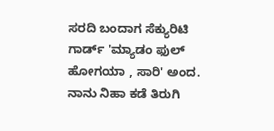ಸರದಿ ಬಂದಾಗ ಸೆಕ್ಯುರಿಟಿ ಗಾರ್ಡ್ 'ಮ್ಯಾಡಂ ಫುಲ್  ಹೋಗಯಾ , ಸಾರಿ' ಅಂದ. ನಾನು ನಿಹಾ ಕಡೆ ತಿರುಗಿ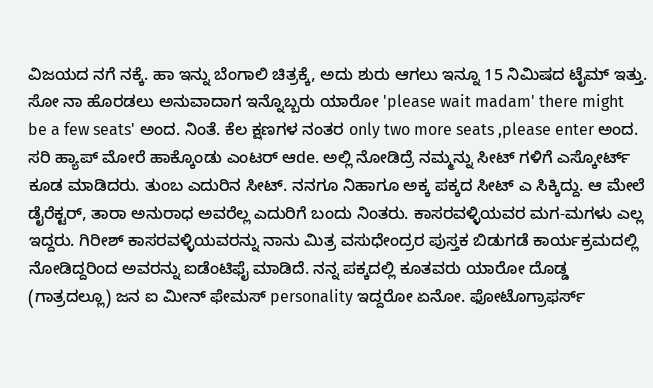ವಿಜಯದ ನಗೆ ನಕ್ಕೆ. ಹಾ ಇನ್ನು ಬೆಂಗಾಲಿ ಚಿತ್ರಕ್ಕೆ, ಅದು ಶುರು ಆಗಲು ಇನ್ನೂ 15 ನಿಮಿಷದ ಟೈಮ್ ಇತ್ತು. ಸೋ ನಾ ಹೊರಡಲು ಅನುವಾದಾಗ ಇನ್ನೊಬ್ಬರು ಯಾರೋ 'please wait madam' there might be a few seats' ಅಂದ. ನಿಂತೆ. ಕೆಲ ಕ್ಷಣಗಳ ನಂತರ only two more seats ,please enter ಅಂದ. ಸರಿ ಹ್ಯಾಪ್ ಮೋರೆ ಹಾಕ್ಕೊಂಡು ಎಂಟರ್ ಆde. ಅಲ್ಲಿ ನೋಡಿದ್ರೆ ನಮ್ಮನ್ನು ಸೀಟ್ ಗಳಿಗೆ ಎಸ್ಕೋರ್ಟ್ ಕೂಡ ಮಾಡಿದರು. ತುಂಬ ಎದುರಿನ ಸೀಟ್. ನನಗೂ ನಿಹಾಗೂ ಅಕ್ಕ ಪಕ್ಕದ ಸೀಟ್ ಎ ಸಿಕ್ಕಿದ್ದು. ಆ ಮೇಲೆ ಡೈರೆಕ್ಟರ್, ತಾರಾ ಅನುರಾಧ ಅವರೆಲ್ಲ ಎದುರಿಗೆ ಬಂದು ನಿಂತರು. ಕಾಸರವಳ್ಳಿಯವರ ಮಗ-ಮಗಳು ಎಲ್ಲ ಇದ್ದರು. ಗಿರೀಶ್ ಕಾಸರವಳ್ಳಿಯವರನ್ನು ನಾನು ಮಿತ್ರ ವಸುಧೇಂದ್ರರ ಪುಸ್ತಕ ಬಿಡುಗಡೆ ಕಾರ್ಯಕ್ರಮದಲ್ಲಿ ನೋಡಿದ್ದರಿಂದ ಅವರನ್ನು ಐಡೆಂಟಿಫೈ ಮಾಡಿದೆ. ನನ್ನ ಪಕ್ಕದಲ್ಲಿ ಕೂತವರು ಯಾರೋ ದೊಡ್ಡ (ಗಾತ್ರದಲ್ಲೂ) ಜನ ಐ ಮೀನ್ ಫೇಮಸ್ personality ಇದ್ದರೋ ಏನೋ. ಫೋಟೊಗ್ರಾಫರ್ಸ್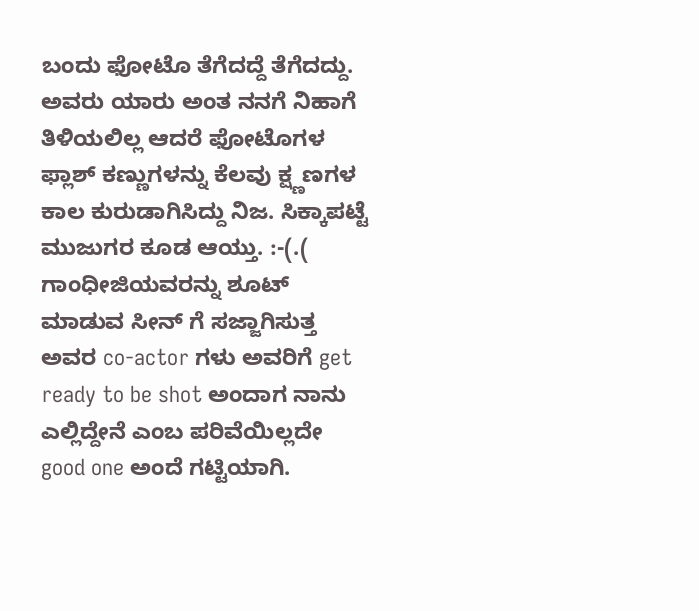ಬಂದು ಫೋಟೊ ತೆಗೆದದ್ದೆ ತೆಗೆದದ್ದು. ಅವರು ಯಾರು ಅಂತ ನನಗೆ ನಿಹಾಗೆ ತಿಳಿಯಲಿಲ್ಲ ಆದರೆ ಫೋಟೊಗಳ ಫ್ಲಾಶ್ ಕಣ್ಣುಗಳನ್ನು ಕೆಲವು ಕ್ಷ್ಣಣಗಳ ಕಾಲ ಕುರುಡಾಗಿಸಿದ್ದು ನಿಜ. ಸಿಕ್ಕಾಪಟ್ಟೆ ಮುಜುಗರ ಕೂಡ ಆಯ್ತು. :-(.( ಗಾಂಧೀಜಿಯವರನ್ನು ಶೂಟ್ ಮಾಡುವ ಸೀನ್ ಗೆ ಸಜ್ಜಾಗಿಸುತ್ತ ಅವರ co-actor ಗಳು ಅವರಿಗೆ get ready to be shot ಅಂದಾಗ ನಾನು ಎಲ್ಲಿದ್ದೇನೆ ಎಂಬ ಪರಿವೆಯಿಲ್ಲದೇ good one ಅಂದೆ ಗಟ್ಟಿಯಾಗಿ.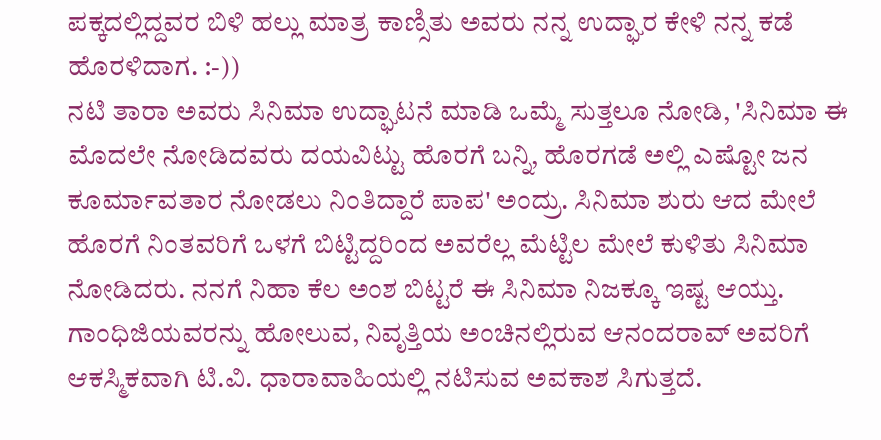ಪಕ್ಕದಲ್ಲಿದ್ದವರ ಬಿಳಿ ಹಲ್ಲು ಮಾತ್ರ ಕಾಣ್ಸಿತು ಅವರು ನನ್ನ ಉದ್ಘಾರ ಕೇಳಿ ನನ್ನ ಕಡೆ ಹೊರಳಿದಾಗ. :-))
ನಟಿ ತಾರಾ ಅವರು ಸಿನಿಮಾ ಉದ್ಘಾಟನೆ ಮಾಡಿ ಒಮ್ಮೆ ಸುತ್ತಲೂ ನೋಡಿ, 'ಸಿನಿಮಾ ಈ ಮೊದಲೇ ನೋಡಿದವರು ದಯವಿಟ್ಟು ಹೊರಗೆ ಬನ್ನಿ, ಹೊರಗಡೆ ಅಲ್ಲಿ ಎಷ್ಟೋ ಜನ ಕೂರ್ಮಾವತಾರ ನೋಡಲು ನಿಂತಿದ್ದಾರೆ ಪಾಪ' ಅಂದ್ರು. ಸಿನಿಮಾ ಶುರು ಆದ ಮೇಲೆ ಹೊರಗೆ ನಿಂತವರಿಗೆ ಒಳಗೆ ಬಿಟ್ಟಿದ್ದರಿಂದ ಅವರೆಲ್ಲ ಮೆಟ್ಟಿಲ ಮೇಲೆ ಕುಳಿತು ಸಿನಿಮಾ ನೋಡಿದರು. ನನಗೆ ನಿಹಾ ಕೆಲ ಅಂಶ ಬಿಟ್ಟರೆ ಈ ಸಿನಿಮಾ ನಿಜಕ್ಕೂ ಇಷ್ಟ ಆಯ್ತು.
ಗಾಂಧಿಜಿಯವರನ್ನು ಹೋಲುವ, ನಿವೃತ್ತಿಯ ಅಂಚಿನಲ್ಲಿರುವ ಆನಂದರಾವ್ ಅವರಿಗೆ ಆಕಸ್ಮಿಕವಾಗಿ ಟಿ.ವಿ. ಧಾರಾವಾಹಿಯಲ್ಲಿ ನಟಿಸುವ ಅವಕಾಶ ಸಿಗುತ್ತದೆ.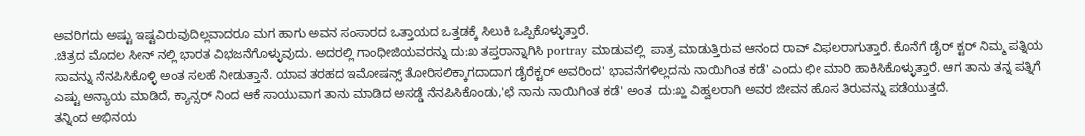ಅವರಿಗದು ಅಷ್ಟು ಇಷ್ಟವಿರುವುದಿಲ್ಲವಾದರೂ ಮಗ ಹಾಗು ಅವನ ಸಂಸಾರದ ಒತ್ತಾಯದ ಒತ್ತಡಕ್ಕೆ ಸಿಲುಕಿ ಒಪ್ಪಿಕೊಳ್ಳುತ್ತಾರೆ.
.ಚಿತ್ರದ ಮೊದಲ ಸೀನ್ ನಲ್ಲಿ ಭಾರತ ವಿಭಜನೆಗೊಳ್ಳುವುದು. ಅದರಲ್ಲಿ ಗಾಂಧೀಜಿಯವರನ್ನು ದು:ಖ ತಪ್ತರಾನ್ನಾಗಿಸಿ portray ಮಾಡುವಲ್ಲಿ  ಪಾತ್ರ ಮಾಡುತ್ತಿರುವ ಆನಂದ ರಾವ್ ವಿಫಲರಾಗುತ್ತಾರೆ. ಕೊನೆಗೆ ಡೈರ್ ಕ್ಟರ್ ನಿಮ್ಮ ಪತ್ನಿಯ ಸಾವನ್ನು ನೆನಪಿಸಿಕೊಳ್ಳಿ ಅಂತ ಸಲಹೆ ನೀಡುತ್ತಾನೆ. ಯಾವ ತರಹದ ಇಮೋಷನ್ಸ್ ತೋರಿಸಲಿಕ್ಕಾಗದಾದಾಗ ಡೈರೆಕ್ಟರ್ ಅವರಿಂದ' ಭಾವನೆಗಳಿಲ್ಲದನು ನಾಯಿಗಿಂತ ಕಡೆ' ಎಂದು ಛೀ ಮಾರಿ ಹಾಕಿಸಿಕೊಳ್ಳುತ್ತಾರೆ. ಆಗ ತಾನು ತನ್ನ ಪತ್ನಿಗೆ ಎಷ್ಟು ಅನ್ಯಾಯ ಮಾಡಿದೆ, ಕ್ಯಾನ್ಸರ್ ನಿಂದ ಆಕೆ ಸಾಯುವಾಗ ತಾನು ಮಾಡಿದ ಅಸಡ್ಡೆ ನೆನಪಿಸಿಕೊಂಡು,'ಛೆ ನಾನು ನಾಯಿಗಿಂತ ಕಡೆ' ಅಂತ  ದು:ಖ್ಹ ವಿಹ್ವಲರಾಗಿ ಅವರ ಜೀವನ ಹೊಸ ತಿರುವನ್ನು ಪಡೆಯುತ್ತದೆ.
ತನ್ನಿಂದ ಅಭಿನಯ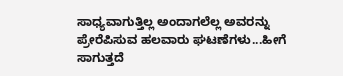ಸಾಧ್ಯವಾಗುತ್ತಿಲ್ಲ ಅಂದಾಗಲೆಲ್ಲ ಅವರನ್ನು ಪ್ರೇರೆಪಿಸುವ ಹಲವಾರು ಘಟಣೆಗಳು...ಹೀಗೆ ಸಾಗುತ್ತದೆ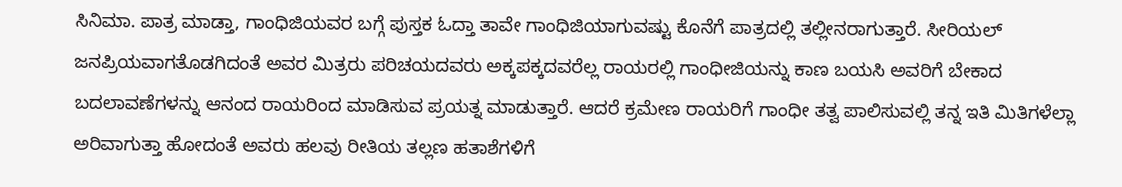ಸಿನಿಮಾ. ಪಾತ್ರ ಮಾಡ್ತಾ, ಗಾಂಧಿಜಿಯವರ ಬಗ್ಗೆ ಪುಸ್ತಕ ಓದ್ತಾ ತಾವೇ ಗಾಂಧಿಜಿಯಾಗುವಷ್ಟು ಕೊನೆಗೆ ಪಾತ್ರದಲ್ಲಿ ತಲ್ಲೀನರಾಗುತ್ತಾರೆ. ಸೀರಿಯಲ್ ಜನಪ್ರಿಯವಾಗತೊಡಗಿದಂತೆ ಅವರ ಮಿತ್ರರು ಪರಿಚಯದವರು ಅಕ್ಕಪಕ್ಕದವರೆಲ್ಲ ರಾಯರಲ್ಲಿ ಗಾಂಧೀಜಿಯನ್ನು ಕಾಣ ಬಯಸಿ ಅವರಿಗೆ ಬೇಕಾದ ಬದಲಾವಣೆಗಳನ್ನು ಆನಂದ ರಾಯರಿಂದ ಮಾಡಿಸುವ ಪ್ರಯತ್ನ ಮಾಡುತ್ತಾರೆ. ಆದರೆ ಕ್ರಮೇಣ ರಾಯರಿಗೆ ಗಾಂಧೀ ತತ್ವ ಪಾಲಿಸುವಲ್ಲಿ ತನ್ನ ಇತಿ ಮಿತಿಗಳೆಲ್ಲಾ ಅರಿವಾಗುತ್ತಾ ಹೋದಂತೆ ಅವರು ಹಲವು ರೀತಿಯ ತಲ್ಲಣ ಹತಾಶೆಗಳಿಗೆ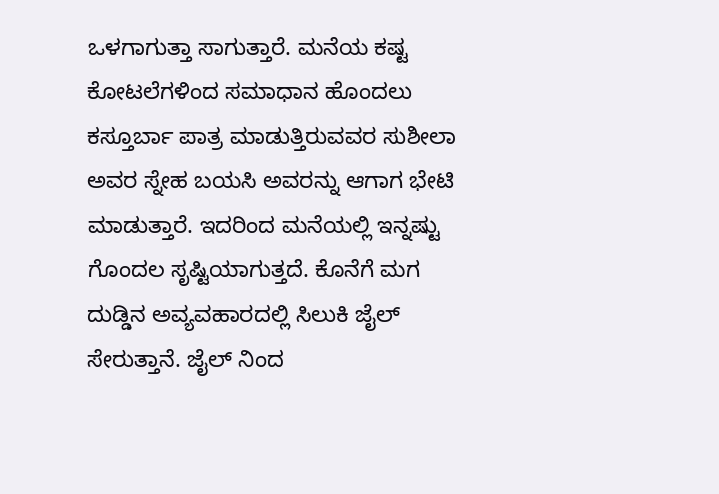ಒಳಗಾಗುತ್ತಾ ಸಾಗುತ್ತಾರೆ. ಮನೆಯ ಕಷ್ಟ ಕೋಟಲೆಗಳಿಂದ ಸಮಾಧಾನ ಹೊಂದಲು ಕಸ್ತೂರ್ಬಾ ಪಾತ್ರ ಮಾಡುತ್ತಿರುವವರ ಸುಶೀಲಾ ಅವರ ಸ್ನೇಹ ಬಯಸಿ ಅವರನ್ನು ಆಗಾಗ ಭೇಟಿ ಮಾಡುತ್ತಾರೆ. ಇದರಿಂದ ಮನೆಯಲ್ಲಿ ಇನ್ನಷ್ಟು ಗೊಂದಲ ಸೃಷ್ಟಿಯಾಗುತ್ತದೆ. ಕೊನೆಗೆ ಮಗ ದುಡ್ಡಿನ ಅವ್ಯವಹಾರದಲ್ಲಿ ಸಿಲುಕಿ ಜೈಲ್ ಸೇರುತ್ತಾನೆ. ಜೈಲ್ ನಿಂದ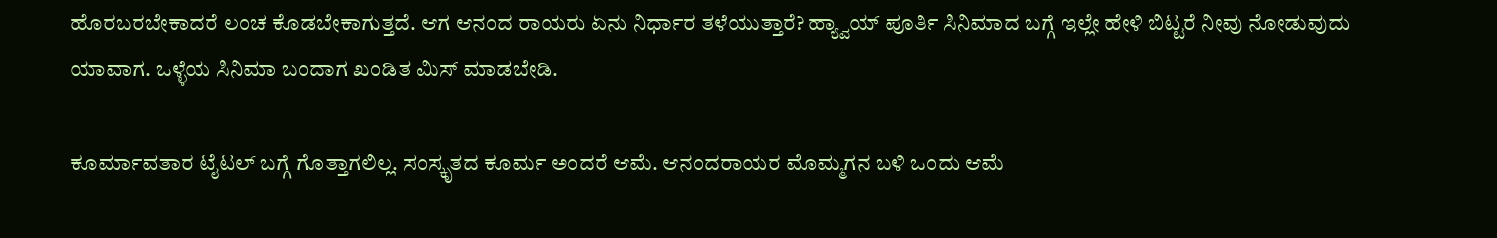ಹೊರಬರಬೇಕಾದರೆ ಲಂಚ ಕೊಡಬೇಕಾಗುತ್ತದೆ. ಆಗ ಆನಂದ ರಾಯರು ಏನು ನಿರ್ಧಾರ ತಳೆಯುತ್ತಾರೆ? ಹ್ಯ್ವಾಯ್ ಪೂರ್ತಿ ಸಿನಿಮಾದ ಬಗ್ಗೆ ಇಲ್ಲೇ ಹೇಳಿ ಬಿಟ್ಟರೆ ನೀವು ನೋಡುವುದು ಯಾವಾಗ. ಒಳ್ಳೆಯ ಸಿನಿಮಾ ಬಂದಾಗ ಖಂಡಿತ ಮಿಸ್ ಮಾಡಬೇಡಿ.

ಕೂರ್ಮಾವತಾರ ಟೈಟಲ್ ಬಗ್ಗೆ ಗೊತ್ತಾಗಲಿಲ್ಲ. ಸಂಸ್ಕೃತದ ಕೂರ್ಮ ಅಂದರೆ ಆಮೆ. ಆನಂದರಾಯರ ಮೊಮ್ಮಗನ ಬಳಿ ಒಂದು ಆಮೆ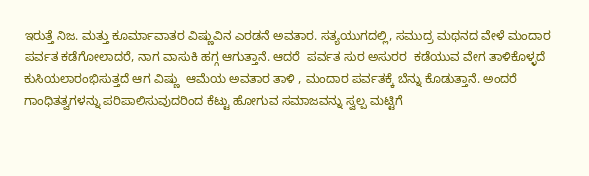ಇರುತ್ತೆ ನಿಜ. ಮತ್ತು ಕೂರ್ಮಾವಾತರ ವಿಷ್ಣುವಿನ ಎರಡನೆ ಅವತಾರ. ಸತ್ಯಯುಗದಲ್ಲಿ, ಸಮುದ್ರ ಮಥನದ ವೇಳೆ ಮಂದಾರ ಪರ್ವತ ಕಡೆಗೋಲಾದರೆ, ನಾಗ ವಾಸುಕಿ ಹಗ್ಗ ಆಗುತ್ತಾನೆ. ಆದರೆ  ಪರ್ವತ ಸುರ ಅಸುರರ  ಕಡೆಯುವ ವೇಗ ತಾಳಿಕೊಳ್ಳದೆ ಕುಸಿಯಲಾರಂಭಿಸುತ್ತದೆ ಆಗ ವಿಷ್ಣು  ಆಮೆಯ ಅವತಾರ ತಾಳಿ , ಮಂದಾರ ಪರ್ವತಕ್ಕೆ ಬೆನ್ನು ಕೊಡುತ್ತಾನೆ. ಅಂದರೆ ಗಾಂಧಿತತ್ವಗಳನ್ನು ಪರಿಪಾಲಿಸುವುದರಿಂದ ಕೆಟ್ಟು ಹೋಗುವ ಸಮಾಜವನ್ನು ಸ್ವಲ್ಪ ಮಟ್ಟಿಗೆ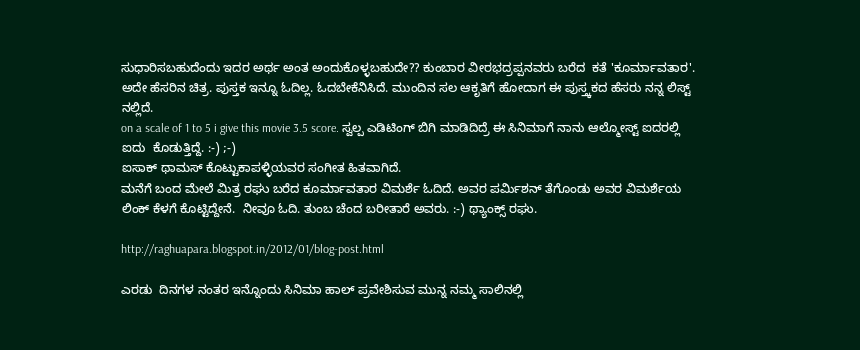ಸುಧಾರಿಸಬಹುದೆಂದು ಇದರ ಅರ್ಥ ಅಂತ ಅಂದುಕೊಳ್ಳಬಹುದೇ?? ಕುಂಬಾರ ವೀರಭದ್ರಪ್ಪನವರು ಬರೆದ  ಕತೆ 'ಕೂರ್ಮಾವತಾರ'. ಅದೇ ಹೆಸರಿನ ಚಿತ್ರ. ಪುಸ್ತಕ ಇನ್ನೂ ಓದಿಲ್ಲ. ಓದಬೇಕೆನಿಸಿದೆ. ಮುಂದಿನ ಸಲ ಆಕೃತಿಗೆ ಹೋದಾಗ ಈ ಪುಸ್ತ್ಕಕದ ಹೆಸರು ನನ್ನ ಲಿಸ್ಟ್ ನಲ್ಲಿದೆ.
on a scale of 1 to 5 i give this movie 3.5 score. ಸ್ವಲ್ಪ ಎಡಿಟಿಂಗ್ ಬಿಗಿ ಮಾಡಿದಿದ್ರೆ ಈ ಸಿನಿಮಾಗೆ ನಾನು ಆಲ್ಮೋಸ್ಟ್ ಐದರಲ್ಲಿ ಐದು  ಕೊಡುತ್ತಿದ್ದೆ. :-) ;-)
ಐಸಾಕ್ ಥಾಮಸ್ ಕೊಟ್ಟುಕಾಪಳ್ಳಿಯವರ ಸಂಗೀತ ಹಿತವಾಗಿದೆ.
ಮನೆಗೆ ಬಂದ ಮೇಲೆ ಮಿತ್ರ ರಘು ಬರೆದ ಕೂರ್ಮಾವತಾರ ವಿಮರ್ಶೆ ಓದಿದೆ. ಅವರ ಪರ್ಮಿಶನ್ ತೆಗೊಂಡು ಅವರ ವಿಮರ್ಶೆಯ ಲಿಂಕ್ ಕೆಳಗೆ ಕೊಟ್ಟಿದ್ದೇನೆ.  ನೀವೂ ಓದಿ. ತುಂಬ ಚೆಂದ ಬರೀತಾರೆ ಅವರು. :-) ಥ್ಯಾಂಕ್ಸ್ ರಘು.

http://raghuapara.blogspot.in/2012/01/blog-post.html

ಎರಡು  ದಿನಗಳ ನಂತರ ಇನ್ನೊಂದು ಸಿನಿಮಾ ಹಾಲ್ ಪ್ರವೇಶಿಸುವ ಮುನ್ನ ನಮ್ಮ ಸಾಲಿನಲ್ಲಿ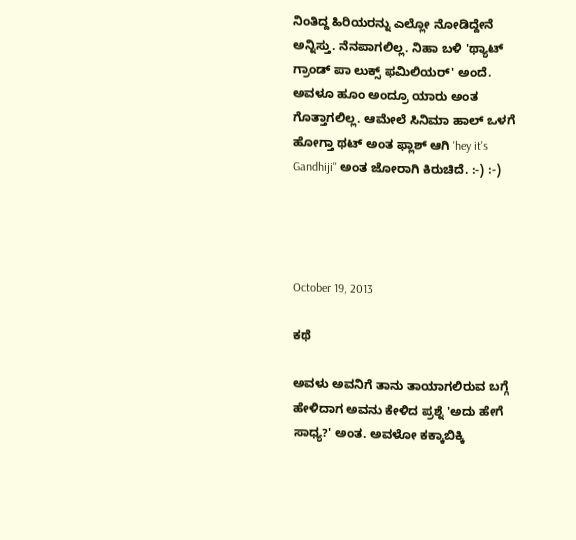ನಿಂತಿದ್ದ ಹಿರಿಯರನ್ನು ಎಲ್ಲೋ ನೋಡಿದ್ದೇನೆ ಅನ್ನಿಸ್ತು. ನೆನಪಾಗಲಿಲ್ಲ. ನಿಹಾ ಬಳಿ 'ಥ್ಯಾಟ್ ಗ್ರಾಂಡ್ ಪಾ ಲುಕ್ಸ್ ಫಮಿಲಿಯರ್' ಅಂದೆ. ಅವಳೂ ಹೂಂ ಅಂದ್ರೂ ಯಾರು ಅಂತ ಗೊತ್ತಾಗಲಿಲ್ಲ. ಆಮೇಲೆ ಸಿನಿಮಾ ಹಾಲ್ ಒಳಗೆ ಹೋಗ್ತಾ ಥಟ್ ಅಂತ ಫ್ಲಾಶ್ ಆಗಿ 'hey it's Gandhiji'' ಅಂತ ಜೋರಾಗಿ ಕಿರುಚಿದೆ. :-) :-)




October 19, 2013

ಕಥೆ

ಅವಳು ಅವನಿಗೆ ತಾನು ತಾಯಾಗಲಿರುವ ಬಗ್ಗೆ ಹೇಳಿದಾಗ ಅವನು ಕೇಳಿದ ಪ್ರಶ್ನೆ 'ಅದು ಹೇಗೆ ಸಾಧ್ಯ?' ಅಂತ. ಅವಳೋ ಕಕ್ಕಾಬಿಕ್ಕಿ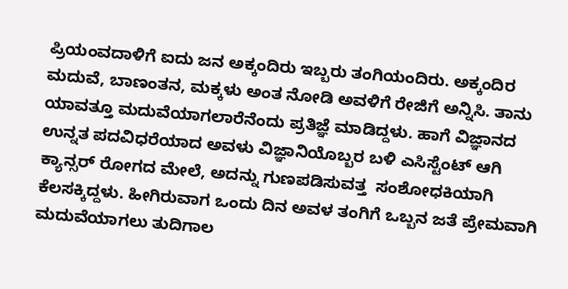ಪ್ರಿಯಂವದಾಳಿಗೆ ಐದು ಜನ ಅಕ್ಕಂದಿರು ಇಬ್ಬರು ತಂಗಿಯಂದಿರು. ಅಕ್ಕಂದಿರ ಮದುವೆ, ಬಾಣಂತನ, ಮಕ್ಕಳು ಅಂತ ನೋಡಿ ಅವಳಿಗೆ ರೇಜಿಗೆ ಅನ್ನಿಸಿ. ತಾನು ಯಾವತ್ತೂ ಮದುವೆಯಾಗಲಾರೆನೆಂದು ಪ್ರತಿಜ್ಞೆ ಮಾಡಿದ್ದಳು. ಹಾಗೆ ವಿಜ್ಞಾನದ ಉನ್ನತ ಪದವಿಧರೆಯಾದ ಅವಳು ವಿಜ್ಞಾನಿಯೊಬ್ಬರ ಬಳಿ ಎಸಿಸ್ಟೆಂಟ್ ಆಗಿ ಕ್ಯಾನ್ಸರ್ ರೋಗದ ಮೇಲೆ, ಅದನ್ನು ಗುಣಪಡಿಸುವತ್ತ  ಸಂಶೋಧಕಿಯಾಗಿ ಕೆಲಸಕ್ಕಿದ್ದಳು. ಹೀಗಿರುವಾಗ ಒಂದು ದಿನ ಅವಳ ತಂಗಿಗೆ ಒಬ್ಬನ ಜತೆ ಪ್ರೇಮವಾಗಿ ಮದುವೆಯಾಗಲು ತುದಿಗಾಲ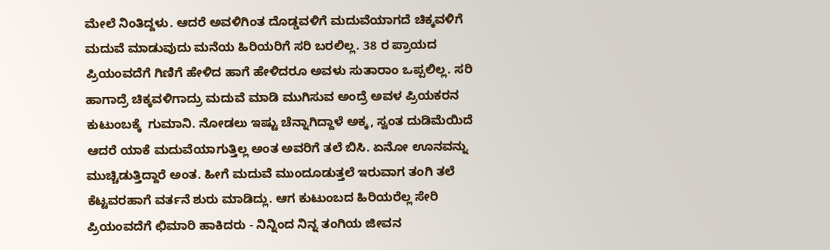ಮೇಲೆ ನಿಂತಿದ್ದಳು. ಆದರೆ ಅವಳಿಗಿಂತ ದೊಡ್ಡವಳಿಗೆ ಮದುವೆಯಾಗದೆ ಚಿಕ್ಕವಳಿಗೆ ಮದುವೆ ಮಾಡುವುದು ಮನೆಯ ಹಿರಿಯರಿಗೆ ಸರಿ ಬರಲಿಲ್ಲ. 38 ರ ಪ್ರಾಯದ ಪ್ರಿಯಂವದೆಗೆ ಗಿಣಿಗೆ ಹೇಳಿದ ಹಾಗೆ ಹೇಳಿದರೂ ಅವಳು ಸುತಾರಾಂ ಒಪ್ಪಲಿಲ್ಲ. ಸರಿ ಹಾಗಾದ್ರೆ ಚಿಕ್ಕವಳಿಗಾದ್ರು ಮದುವೆ ಮಾಡಿ ಮುಗಿಸುವ ಅಂದ್ರೆ ಅವಳ ಪ್ರಿಯಕರನ ಕುಟುಂಬಕ್ಕೆ  ಗುಮಾನಿ. ನೋಡಲು ಇಷ್ಟು ಚೆನ್ನಾಗಿದ್ದಾಳೆ ಅಕ್ಕ, ಸ್ವಂತ ದುಡಿಮೆಯಿದೆ ಆದರೆ ಯಾಕೆ ಮದುವೆಯಾಗುತ್ತಿಲ್ಲ ಅಂತ ಅವರಿಗೆ ತಲೆ ಬಿಸಿ. ಏನೋ ಊನವನ್ನು ಮುಚ್ಚಿಡುತ್ತಿದ್ದಾರೆ ಅಂತ. ಹೀಗೆ ಮದುವೆ ಮುಂದೂಡುತ್ತಲೆ ಇರುವಾಗ ತಂಗಿ ತಲೆ ಕೆಟ್ಟವರಹಾಗೆ ವರ್ತನೆ ಶುರು ಮಾಡಿದ್ಲು. ಆಗ ಕುಟುಂಬದ ಹಿರಿಯರೆಲ್ಲ ಸೇರಿ ಪ್ರಿಯಂವದೆಗೆ ಛಿಮಾರಿ ಹಾಕಿದರು - ನಿನ್ನಿಂದ ನಿನ್ನ ತಂಗಿಯ ಜೀವನ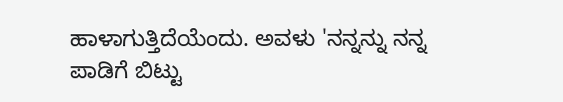ಹಾಳಾಗುತ್ತಿದೆಯೆಂದು. ಅವಳು 'ನನ್ನನ್ನು ನನ್ನ ಪಾಡಿಗೆ ಬಿಟ್ಟು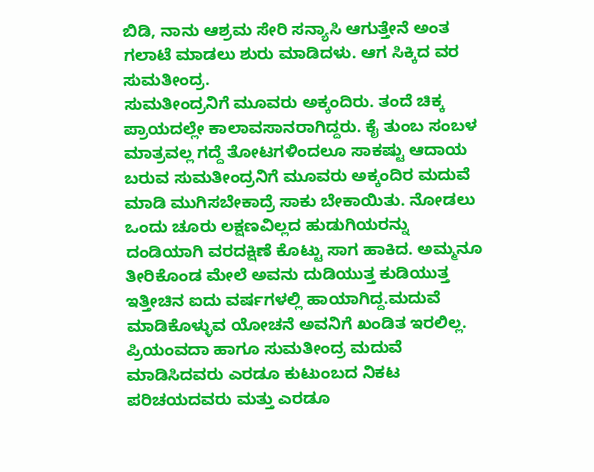ಬಿಡಿ, ನಾನು ಆಶ್ರಮ ಸೇರಿ ಸನ್ಯಾಸಿ ಆಗುತ್ತೇನೆ ಅಂತ ಗಲಾಟೆ ಮಾಡಲು ಶುರು ಮಾಡಿದಳು. ಆಗ ಸಿಕ್ಕಿದ ವರ ಸುಮತೀಂದ್ರ.
ಸುಮತೀಂದ್ರನಿಗೆ ಮೂವರು ಅಕ್ಕಂದಿರು. ತಂದೆ ಚಿಕ್ಕ ಪ್ರಾಯದಲ್ಲೇ ಕಾಲಾವಸಾನರಾಗಿದ್ದರು. ಕೈ ತುಂಬ ಸಂಬಳ ಮಾತ್ರವಲ್ಲ ಗದ್ದೆ ತೋಟಗಳಿಂದಲೂ ಸಾಕಷ್ಟು ಆದಾಯ  ಬರುವ ಸುಮತೀಂದ್ರನಿಗೆ ಮೂವರು ಅಕ್ಕಂದಿರ ಮದುವೆ ಮಾಡಿ ಮುಗಿಸಬೇಕಾದ್ರೆ ಸಾಕು ಬೇಕಾಯಿತು. ನೋಡಲು ಒಂದು ಚೂರು ಲಕ್ಷಣವಿಲ್ಲದ ಹುಡುಗಿಯರನ್ನು ದಂಡಿಯಾಗಿ ವರದಕ್ಷಿಣೆ ಕೊಟ್ಟು ಸಾಗ ಹಾಕಿದ. ಅಮ್ಮನೂ ತೀರಿಕೊಂಡ ಮೇಲೆ ಅವನು ದುಡಿಯುತ್ತ ಕುಡಿಯುತ್ತ ಇತ್ತೀಚಿನ ಐದು ವರ್ಷಗಳಲ್ಲಿ ಹಾಯಾಗಿದ್ದ.ಮದುವೆ ಮಾಡಿಕೊಳ್ಳುವ ಯೋಚನೆ ಅವನಿಗೆ ಖಂಡಿತ ಇರಲಿಲ್ಲ. ಪ್ರಿಯಂವದಾ ಹಾಗೂ ಸುಮತೀಂದ್ರ ಮದುವೆ ಮಾಡಿಸಿದವರು ಎರಡೂ ಕುಟುಂಬದ ನಿಕಟ ಪರಿಚಯದವರು ಮತ್ತು ಎರಡೂ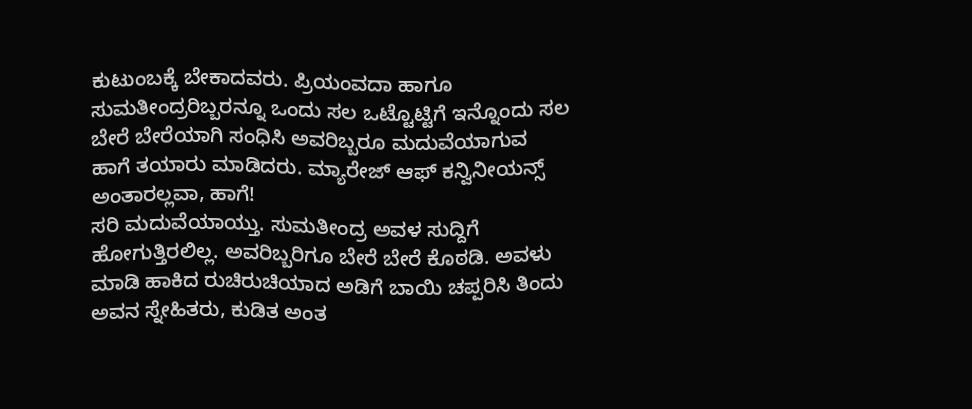ಕುಟುಂಬಕ್ಕೆ ಬೇಕಾದವರು. ಪ್ರಿಯಂವದಾ ಹಾಗೂ ಸುಮತೀಂದ್ರರಿಬ್ಬರನ್ನೂ ಒಂದು ಸಲ ಒಟ್ಟೊಟ್ಟಿಗೆ ಇನ್ನೊಂದು ಸಲ ಬೇರೆ ಬೇರೆಯಾಗಿ ಸಂಧಿಸಿ ಅವರಿಬ್ಬರೂ ಮದುವೆಯಾಗುವ ಹಾಗೆ ತಯಾರು ಮಾಡಿದರು. ಮ್ಯಾರೇಜ್ ಆಫ್ ಕನ್ವಿನೀಯನ್ಸ್ ಅಂತಾರಲ್ಲವಾ, ಹಾಗೆ!
ಸರಿ ಮದುವೆಯಾಯ್ತು. ಸುಮತೀಂದ್ರ ಅವಳ ಸುದ್ದಿಗೆ ಹೋಗುತ್ತಿರಲಿಲ್ಲ. ಅವರಿಬ್ಬರಿಗೂ ಬೇರೆ ಬೇರೆ ಕೊಠಡಿ. ಅವಳು ಮಾಡಿ ಹಾಕಿದ ರುಚಿರುಚಿಯಾದ ಅಡಿಗೆ ಬಾಯಿ ಚಪ್ಪರಿಸಿ ತಿಂದು ಅವನ ಸ್ನೇಹಿತರು, ಕುಡಿತ ಅಂತ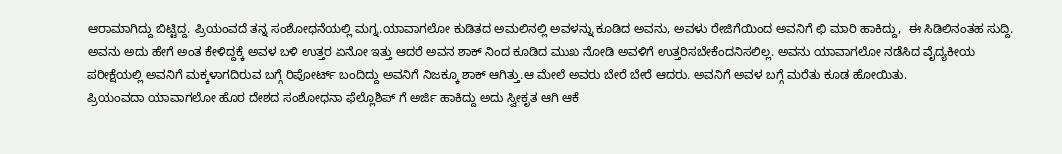ಆರಾಮಾಗಿದ್ದು ಬಿಟ್ಟಿದ್ದ. ಪ್ರಿಯಂವದೆ ತನ್ನ ಸಂಶೋಧನೆಯಲ್ಲಿ ಮಗ್ನ.ಯಾವಾಗಲೋ ಕುಡಿತದ ಅಮಲಿನಲ್ಲಿ ಅವಳನ್ನು ಕೂಡಿದ ಅವನು, ಅವಳು ರೇಜಿಗೆಯಿಂದ ಅವನಿಗೆ ಛಿ ಮಾರಿ ಹಾಕಿದ್ದು,  ಈ ಸಿಡಿಲಿನಂತಹ ಸುದ್ದಿ.
ಅವನು ಅದು ಹೇಗೆ ಅಂತ ಕೇಳಿದ್ದಕ್ಕೆ ಅವಳ ಬಳಿ ಉತ್ತರ ಏನೋ ಇತ್ತು ಆದರೆ ಅವನ ಶಾಕ್ ನಿಂದ ಕೂಡಿದ ಮುಖ ನೋಡಿ ಅವಳಿಗೆ ಉತ್ತರಿಸಬೇಕೆಂದನಿಸಲಿಲ್ಲ. ಅವನು ಯಾವಾಗಲೋ ನಡೆಸಿದ ವೈದ್ಯಕೀಯ ಪರೀಕ್ಷೆಯಲ್ಲಿ ಅವನಿಗೆ ಮಕ್ಕಳಾಗದಿರುವ ಬಗ್ಗೆ ರಿಪೋರ್ಟ್ ಬಂದಿದ್ದು ಅವನಿಗೆ ನಿಜಕ್ಕೂ ಶಾಕ್ ಆಗಿತ್ತು.ಆ ಮೇಲೆ ಅವರು ಬೇರೆ ಬೇರೆ ಆದರು. ಅವನಿಗೆ ಅವಳ ಬಗ್ಗೆ ಮರೆತು ಕೂಡ ಹೋಯಿತು.
ಪ್ರಿಯಂವದಾ ಯಾವಾಗಲೋ ಹೊರ ದೇಶದ ಸಂಶೋಧನಾ ಫೆಲ್ಲೊಶಿಪ್ ಗೆ ಅರ್ಜಿ ಹಾಕಿದ್ದು ಅದು ಸ್ವೀಕೃತ ಆಗಿ ಆಕೆ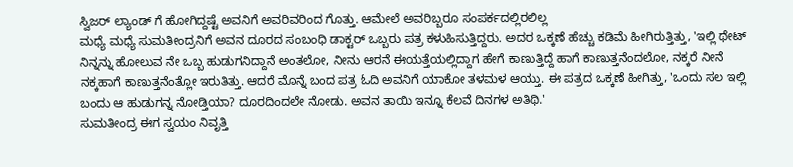ಸ್ವಿಜರ್ ಲ್ಯಾಂಡ್ ಗೆ ಹೋಗಿದ್ದಷ್ಟೆ ಅವನಿಗೆ ಅವರಿವರಿಂದ ಗೊತ್ತು. ಆಮೇಲೆ ಅವರಿಬ್ಬರೂ ಸಂಪರ್ಕದಲ್ಲಿರಲಿಲ್ಲ
ಮಧ್ಯೆ ಮಧ್ಯೆ ಸುಮತೀಂದ್ರನಿಗೆ ಅವನ ದೂರದ ಸಂಬಂಧಿ ಡಾಕ್ಟರ್ ಒಬ್ಬರು ಪತ್ರ ಕಳುಹಿಸುತ್ತಿದ್ದರು. ಅದರ ಒಕ್ಕಣೆ ಹೆಚ್ಚು ಕಡಿಮೆ ಹೀಗಿರುತ್ತಿತ್ತು, 'ಇಲ್ಲಿ ಥೇಟ್ ನಿನ್ನನ್ನು ಹೋಲುವ ನೇ ಒಬ್ಬ ಹುಡುಗನಿದ್ದಾನೆ ಅಂತಲೋ, ನೀನು ಆರನೆ ಈಯತ್ತೆಯಲ್ಲಿದ್ದಾಗ ಹೇಗೆ ಕಾಣುತ್ತಿದ್ದೆ ಹಾಗೆ ಕಾಣುತ್ತನೆಂದಲೋ, ನಕ್ಕರೆ ನೀನೆ ನಕ್ಕಹಾಗೆ ಕಾಣುತ್ತನೆಂತ್ಲೋ ಇರುತಿತ್ತು. ಆದರೆ ಮೊನ್ನೆ ಬಂದ ಪತ್ರ ಓದಿ ಅವನಿಗೆ ಯಾಕೋ ತಳಮಳ ಆಯ್ತು. ಈ ಪತ್ರದ ಒಕ್ಕಣೆ ಹೀಗಿತ್ತು, 'ಒಂದು ಸಲ ಇಲ್ಲಿ ಬಂದು ಆ ಹುಡುಗನ್ನ ನೋಡ್ತಿಯಾ? ದೂರದಿಂದಲೇ ನೋಡು. ಅವನ ತಾಯಿ ಇನ್ನೂ ಕೆಲವೆ ದಿನಗಳ ಅತಿಥಿ.'
ಸುಮತೀಂದ್ರ ಈಗ ಸ್ವಯಂ ನಿವೃತ್ತಿ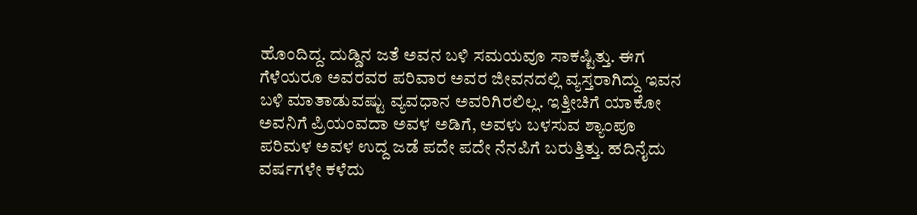ಹೊಂದಿದ್ದ. ದುಡ್ಡಿನ ಜತೆ ಅವನ ಬಳಿ ಸಮಯವೂ ಸಾಕಷ್ಟಿತ್ತು. ಈಗ ಗೆಳೆಯರೂ ಅವರವರ ಪರಿವಾರ ಅವರ ಜೀವನದಲ್ಲಿ ವ್ಯಸ್ತರಾಗಿದ್ದು ಇವನ ಬಳಿ ಮಾತಾಡುವಷ್ಟು ವ್ಯವಧಾನ ಅವರಿಗಿರಲಿಲ್ಲ. ಇತ್ತೀಚಿಗೆ ಯಾಕೋ ಅವನಿಗೆ ಪ್ರಿಯಂವದಾ ಅವಳ ಅಡಿಗೆ, ಅವಳು ಬಳಸುವ ಶ್ಯಾಂಪೂ ಪರಿಮಳ ಅವಳ ಉದ್ದ ಜಡೆ ಪದೇ ಪದೇ ನೆನಪಿಗೆ ಬರುತ್ತಿತ್ತು. ಹದಿನೈದು ವರ್ಷಗಳೇ ಕಳೆದು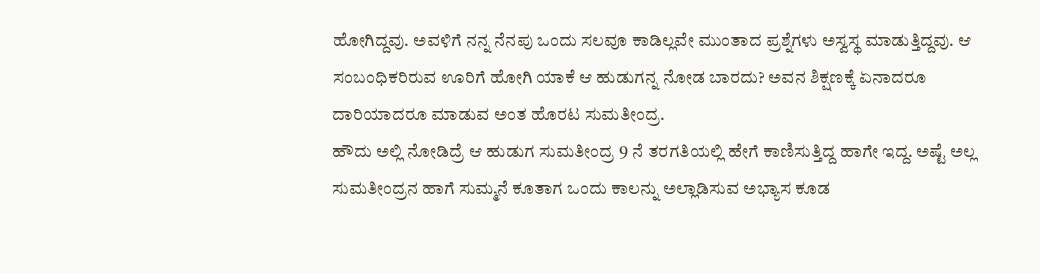ಹೋಗಿದ್ದವು. ಅವಳಿಗೆ ನನ್ನ ನೆನಪು ಒಂದು ಸಲವೂ ಕಾಡಿಲ್ಲವೇ ಮುಂತಾದ ಪ್ರಶ್ನೆಗಳು ಅಸ್ವಸ್ಥ ಮಾಡುತ್ತಿದ್ದವು. ಆ ಸಂಬಂಧಿಕರಿರುವ ಊರಿಗೆ ಹೋಗಿ ಯಾಕೆ ಆ ಹುಡುಗನ್ನ ನೋಡ ಬಾರದು? ಅವನ ಶಿಕ್ಷಣಕ್ಕೆ ಏನಾದರೂ ದಾರಿಯಾದರೂ ಮಾಡುವ ಅಂತ ಹೊರಟ ಸುಮತೀಂದ್ರ.
ಹೌದು ಅಲ್ಲಿ ನೋಡಿದ್ರೆ ಆ ಹುಡುಗ ಸುಮತೀಂದ್ರ 9 ನೆ ತರಗತಿಯಲ್ಲಿ ಹೇಗೆ ಕಾಣಿಸುತ್ತಿದ್ದ ಹಾಗೇ ಇದ್ದ. ಅಷ್ಟೆ ಅಲ್ಲ ಸುಮತೀಂದ್ರನ ಹಾಗೆ ಸುಮ್ಮನೆ ಕೂತಾಗ ಒಂದು ಕಾಲನ್ನು ಅಲ್ಲಾಡಿಸುವ ಅಭ್ಯಾಸ ಕೂಡ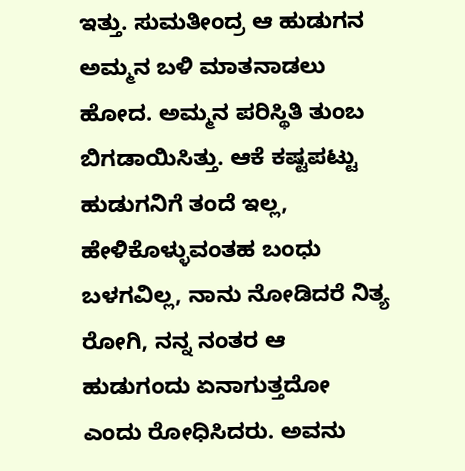ಇತ್ತು. ಸುಮತೀಂದ್ರ ಆ ಹುಡುಗನ ಅಮ್ಮನ ಬಳಿ ಮಾತನಾಡಲು ಹೋದ. ಅಮ್ಮನ ಪರಿಸ್ಥಿತಿ ತುಂಬ ಬಿಗಡಾಯಿಸಿತ್ತು. ಆಕೆ ಕಷ್ಟಪಟ್ಟು ಹುಡುಗನಿಗೆ ತಂದೆ ಇಲ್ಲ, ಹೇಳಿಕೊಳ್ಳುವಂತಹ ಬಂಧು ಬಳಗವಿಲ್ಲ, ನಾನು ನೋಡಿದರೆ ನಿತ್ಯ ರೋಗಿ, ನನ್ನ ನಂತರ ಆ ಹುಡುಗಂದು ಏನಾಗುತ್ತದೋ ಎಂದು ರೋಧಿಸಿದರು. ಅವನು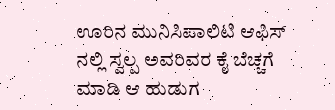ಊರಿನ ಮುನಿಸಿಪಾಲಿಟಿ ಆಫಿಸ್ ನಲ್ಲಿ ಸ್ವಲ್ಪ ಅವರಿವರ ಕೈ ಬೆಚ್ಚಗೆ ಮಾಡಿ ಆ ಹುಡುಗ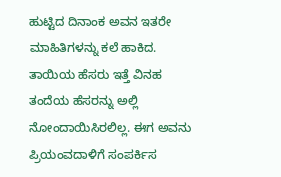ಹುಟ್ಟಿದ ದಿನಾಂಕ ಅವನ ಇತರೇ ಮಾಹಿತಿಗಳನ್ನು ಕಲೆ ಹಾಕಿದ. ತಾಯಿಯ ಹೆಸರು ಇತ್ತೆ ವಿನಹ ತಂದೆಯ ಹೆಸರನ್ನು ಅಲ್ಲಿ ನೋಂದಾಯಿಸಿರಲಿಲ್ಲ. ಈಗ ಅವನು ಪ್ರಿಯಂವದಾಳಿಗೆ ಸಂಪರ್ಕಿಸ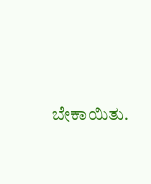ಬೇಕಾಯಿತು.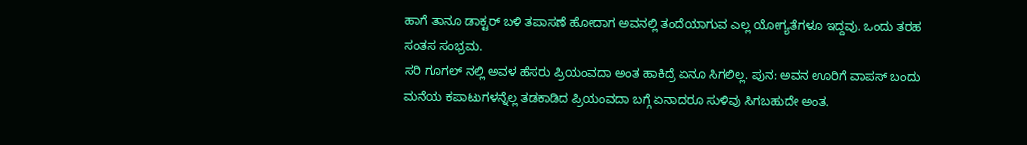ಹಾಗೆ ತಾನೂ ಡಾಕ್ಟರ್ ಬಳಿ ತಪಾಸಣೆ ಹೋದಾಗ ಅವನಲ್ಲಿ ತಂದೆಯಾಗುವ ಎಲ್ಲ ಯೋಗ್ಯತೆಗಳೂ ಇದ್ದವು. ಒಂದು ತರಹ ಸಂತಸ ಸಂಭ್ರಮ.
ಸರಿ ಗೂಗಲ್ ನಲ್ಲಿ ಅವಳ ಹೆಸರು ಪ್ರಿಯಂವದಾ ಅಂತ ಹಾಕಿದ್ರೆ ಏನೂ ಸಿಗಲಿಲ್ಲ. ಪುನ: ಅವನ ಊರಿಗೆ ವಾಪಸ್ ಬಂದು  ಮನೆಯ ಕಪಾಟುಗಳನ್ನೆಲ್ಲ ತಡಕಾಡಿದ ಪ್ರಿಯಂವದಾ ಬಗ್ಗೆ ಏನಾದರೂ ಸುಳಿವು ಸಿಗಬಹುದೇ ಅಂತ.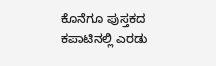ಕೊನೆಗೂ ಪುಸ್ತಕದ ಕಪಾಟಿನಲ್ಲಿ ಎರಡು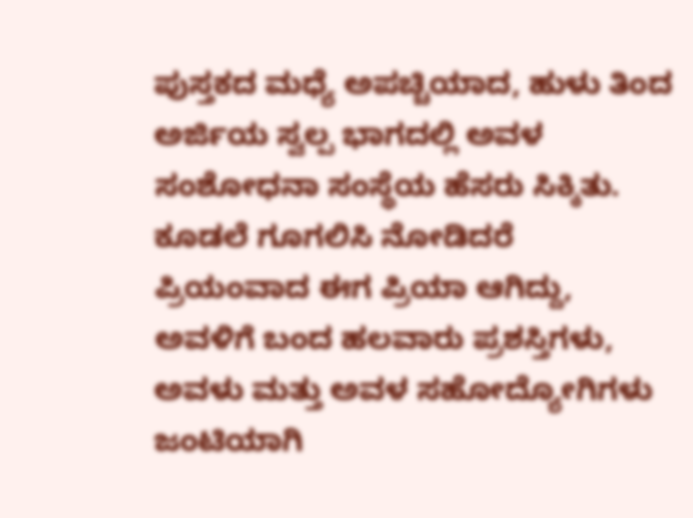ಪುಸ್ತಕದ ಮಧ್ಯೆ ಅಪಚ್ಚಿಯಾದ, ಹುಳು ತಿಂದ ಅರ್ಜಿಯ ಸ್ವಲ್ಪ ಭಾಗದಲ್ಲಿ ಅವಳ ಸಂಶೋಧನಾ ಸಂಸ್ಥೆಯ ಹೆಸರು ಸಿಕ್ಕಿತು. ಕೂಡಲೆ ಗೂಗಲಿಸಿ ನೋಡಿದರೆ ಪ್ರಿಯಂವಾದ ಈಗ ಪ್ರಿಯಾ ಆಗಿದ್ದು, ಅವಳಿಗೆ ಬಂದ ಹಲವಾರು ಪ್ರಶಸ್ತಿಗಳು, ಅವಳು ಮತ್ತು ಅವಳ ಸಹೋದ್ಯೋಗಿಗಳು ಜಂಟಿಯಾಗಿ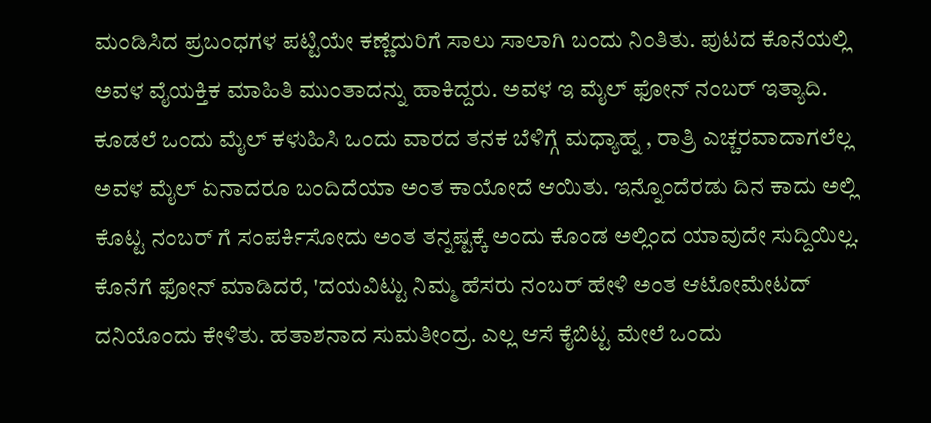ಮಂಡಿಸಿದ ಪ್ರಬಂಧಗಳ ಪಟ್ಟಿಯೇ ಕಣ್ಣೆದುರಿಗೆ ಸಾಲು ಸಾಲಾಗಿ ಬಂದು ನಿಂತಿತು. ಪುಟದ ಕೊನೆಯಲ್ಲಿ ಅವಳ ವೈಯಕ್ತಿಕ ಮಾಹಿತಿ ಮುಂತಾದನ್ನು ಹಾಕಿದ್ದರು. ಅವಳ ಇ ಮೈಲ್ ಫೋನ್ ನಂಬರ್ ಇತ್ಯಾದಿ.
ಕೂಡಲೆ ಒಂದು ಮೈಲ್ ಕಳುಹಿಸಿ ಒಂದು ವಾರದ ತನಕ ಬೆಳಿಗ್ಗೆ ಮಧ್ಯಾಹ್ನ , ರಾತ್ರಿ ಎಚ್ಚರವಾದಾಗಲೆಲ್ಲ ಅವಳ ಮೈಲ್ ಏನಾದರೂ ಬಂದಿದೆಯಾ ಅಂತ ಕಾಯೋದೆ ಆಯಿತು. ಇನ್ನೊಂದೆರಡು ದಿನ ಕಾದು ಅಲ್ಲಿ ಕೊಟ್ಟ ನಂಬರ್ ಗೆ ಸಂಪರ್ಕಿಸೋದು ಅಂತ ತನ್ನಷ್ಟಕ್ಕೆ ಅಂದು ಕೊಂಡ ಅಲ್ಲಿಂದ ಯಾವುದೇ ಸುದ್ದಿಯಿಲ್ಲ. ಕೊನೆಗೆ ಫೋನ್ ಮಾಡಿದರೆ, 'ದಯವಿಟ್ಟು ನಿಮ್ಮ ಹೆಸರು ನಂಬರ್ ಹೇಳಿ ಅಂತ ಆಟೋಮೇಟದ್ ದನಿಯೊಂದು ಕೇಳಿತು. ಹತಾಶನಾದ ಸುಮತೀಂದ್ರ. ಎಲ್ಲ ಆಸೆ ಕೈಬಿಟ್ಟ ಮೇಲೆ ಒಂದು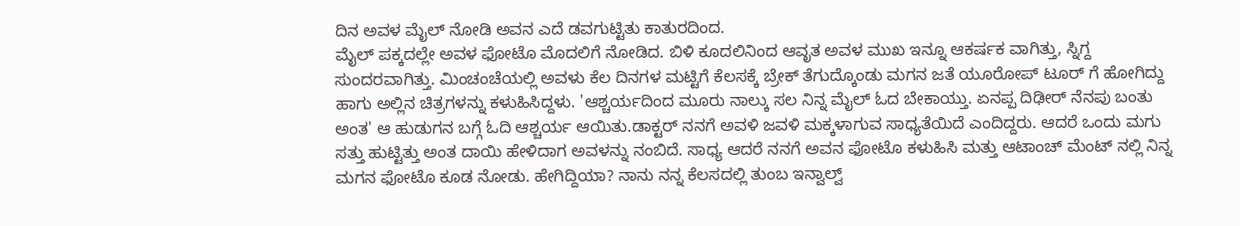ದಿನ ಅವಳ ಮೈಲ್ ನೋಡಿ ಅವನ ಎದೆ ಡವಗುಟ್ಟಿತು ಕಾತುರದಿಂದ.
ಮೈಲ್ ಪಕ್ಕದಲ್ಲೇ ಅವಳ ಫೋಟೊ ಮೊದಲಿಗೆ ನೋಡಿದ. ಬಿಳಿ ಕೂದಲಿನಿಂದ ಆವೃತ ಅವಳ ಮುಖ ಇನ್ನೂ ಆಕರ್ಷಕ ವಾಗಿತ್ತು, ಸ್ನಿಗ್ದ ಸುಂದರವಾಗಿತ್ತು. ಮಿಂಚಂಚೆಯಲ್ಲಿ ಅವಳು ಕೆಲ ದಿನಗಳ ಮಟ್ಟಿಗೆ ಕೆಲಸಕ್ಕೆ ಬ್ರೇಕ್ ತೆಗುದ್ಕೊಂಡು ಮಗನ ಜತೆ ಯೂರೋಪ್ ಟೂರ್ ಗೆ ಹೋಗಿದ್ದು ಹಾಗು ಅಲ್ಲಿನ ಚಿತ್ರಗಳನ್ನು ಕಳುಹಿಸಿದ್ದಳು. 'ಆಶ್ಚರ್ಯದಿಂದ ಮೂರು ನಾಲ್ಕು ಸಲ ನಿನ್ನ ಮೈಲ್ ಓದ ಬೇಕಾಯ್ತು. ಏನಪ್ಪ ದಿಢೀರ್ ನೆನಪು ಬಂತು ಅಂತ' ಆ ಹುಡುಗನ ಬಗ್ಗೆ ಓದಿ ಆಶ್ಚರ್ಯ ಆಯಿತು.ಡಾಕ್ಟರ್ ನನಗೆ ಅವಳಿ ಜವಳಿ ಮಕ್ಕಳಾಗುವ ಸಾಧ್ಯತೆಯಿದೆ ಎಂದಿದ್ದರು. ಆದರೆ ಒಂದು ಮಗು ಸತ್ತು ಹುಟ್ಟಿತ್ತು ಅಂತ ದಾಯಿ ಹೇಳಿದಾಗ ಅವಳನ್ನು ನಂಬಿದೆ. ಸಾಧ್ಯ ಆದರೆ ನನಗೆ ಅವನ ಫೋಟೊ ಕಳುಹಿಸಿ ಮತ್ತು ಆಟಾಂಚ್ ಮೆಂಟ್ ನಲ್ಲಿ ನಿನ್ನ ಮಗನ ಫೋಟೊ ಕೂಡ ನೋಡು. ಹೇಗಿದ್ದಿಯಾ? ನಾನು ನನ್ನ ಕೆಲಸದಲ್ಲಿ ತುಂಬ ಇನ್ವಾಲ್ವ್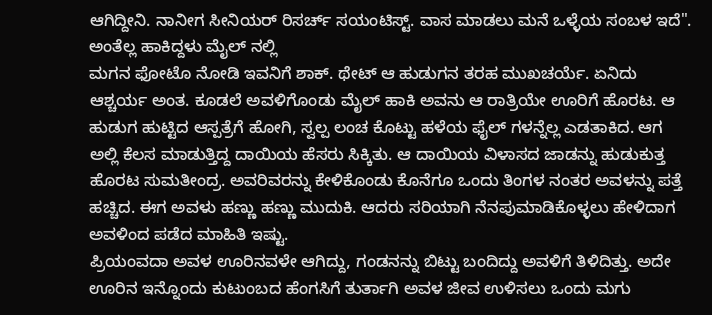ಆಗಿದ್ದೀನಿ. ನಾನೀಗ ಸೀನಿಯರ್ ರಿಸರ್ಚ್ ಸಯಂಟಿಸ್ಟ್. ವಾಸ ಮಾಡಲು ಮನೆ ಒಳ್ಳೆಯ ಸಂಬಳ ಇದೆ". ಅಂತೆಲ್ಲ ಹಾಕಿದ್ದಳು ಮೈಲ್ ನಲ್ಲಿ
ಮಗನ ಫೋಟೊ ನೋಡಿ ಇವನಿಗೆ ಶಾಕ್. ಥೇಟ್ ಆ ಹುಡುಗನ ತರಹ ಮುಖಚರ್ಯೆ. ಏನಿದು ಆಶ್ಚರ್ಯ ಅಂತ. ಕೂಡಲೆ ಅವಳಿಗೊಂಡು ಮೈಲ್ ಹಾಕಿ ಅವನು ಆ ರಾತ್ರಿಯೇ ಊರಿಗೆ ಹೊರಟ. ಆ ಹುಡುಗ ಹುಟ್ಟಿದ ಆಸ್ಪತ್ರೆಗೆ ಹೋಗಿ, ಸ್ವಲ್ಪ ಲಂಚ ಕೊಟ್ಟು ಹಳೆಯ ಫೈಲ್ ಗಳನ್ನೆಲ್ಲ ಎಡತಾಕಿದ. ಆಗ ಅಲ್ಲಿ ಕೆಲಸ ಮಾಡುತ್ತಿದ್ದ ದಾಯಿಯ ಹೆಸರು ಸಿಕ್ಕಿತು. ಆ ದಾಯಿಯ ವಿಳಾಸದ ಜಾಡನ್ನು ಹುಡುಕುತ್ತ ಹೊರಟ ಸುಮತೀಂದ್ರ. ಅವರಿವರನ್ನು ಕೇಳಿಕೊಂಡು ಕೊನೆಗೂ ಒಂದು ತಿಂಗಳ ನಂತರ ಅವಳನ್ನು ಪತ್ತೆ ಹಚ್ಚಿದ. ಈಗ ಅವಳು ಹಣ್ಣು ಹಣ್ಣು ಮುದುಕಿ. ಆದರು ಸರಿಯಾಗಿ ನೆನಪುಮಾಡಿಕೊಳ್ಳಲು ಹೇಳಿದಾಗ ಅವಳಿಂದ ಪಡೆದ ಮಾಹಿತಿ ಇಷ್ಟು.
ಪ್ರಿಯಂವದಾ ಅವಳ ಊರಿನವಳೇ ಆಗಿದ್ದು, ಗಂಡನನ್ನು ಬಿಟ್ಟು ಬಂದಿದ್ದು ಅವಳಿಗೆ ತಿಳಿದಿತ್ತು. ಅದೇ ಊರಿನ ಇನ್ನೊಂದು ಕುಟುಂಬದ ಹೆಂಗಸಿಗೆ ತುರ್ತಾಗಿ ಅವಳ ಜೀವ ಉಳಿಸಲು ಒಂದು ಮಗು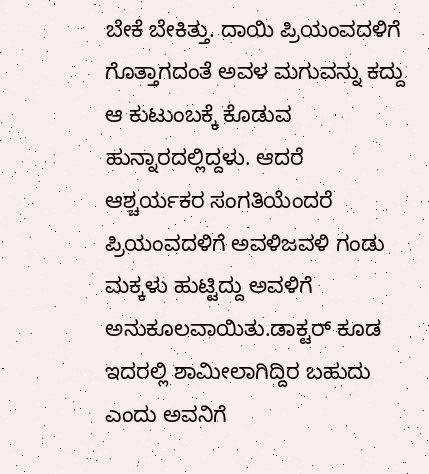ಬೇಕೆ ಬೇಕಿತ್ತು. ದಾಯಿ ಪ್ರಿಯಂವದಳಿಗೆ ಗೊತ್ತಾಗದಂತೆ ಅವಳ ಮಗುವನ್ನು ಕದ್ದು ಆ ಕುಟುಂಬಕ್ಕೆ ಕೊಡುವ ಹುನ್ನಾರದಲ್ಲಿದ್ದಳು. ಆದರೆ ಆಶ್ಚರ್ಯಕರ ಸಂಗತಿಯೆಂದರೆ ಪ್ರಿಯಂವದಳಿಗೆ ಅವಳಿಜವಳಿ ಗಂಡು ಮಕ್ಕಳು ಹುಟ್ಟಿದ್ದು ಅವಳಿಗೆ ಅನುಕೂಲವಾಯಿತು.ಡಾಕ್ಟರ್ ಕೂಡ ಇದರಲ್ಲಿ ಶಾಮೀಲಾಗಿದ್ದಿರ ಬಹುದು ಎಂದು ಅವನಿಗೆ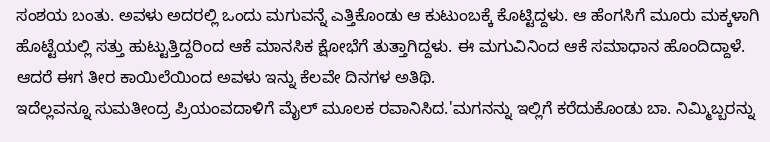ಸಂಶಯ ಬಂತು. ಅವಳು ಅದರಲ್ಲಿ ಒಂದು ಮಗುವನ್ನೆ ಎತ್ತಿಕೊಂಡು ಆ ಕುಟುಂಬಕ್ಕೆ ಕೊಟ್ಟಿದ್ದಳು. ಆ ಹೆಂಗಸಿಗೆ ಮೂರು ಮಕ್ಕಳಾಗಿ ಹೊಟ್ಟೆಯಲ್ಲಿ ಸತ್ತು ಹುಟ್ಟುತ್ತಿದ್ದರಿಂದ ಆಕೆ ಮಾನಸಿಕ ಕ್ಷೋಭೆಗೆ ತುತ್ತಾಗಿದ್ದಳು. ಈ ಮಗುವಿನಿಂದ ಆಕೆ ಸಮಾಧಾನ ಹೊಂದಿದ್ದಾಳೆ. ಆದರೆ ಈಗ ತೀರ ಕಾಯಿಲೆಯಿಂದ ಅವಳು ಇನ್ನು ಕೆಲವೇ ದಿನಗಳ ಅತಿಥಿ.
ಇದೆಲ್ಲವನ್ನೂ ಸುಮತೀಂದ್ರ ಪ್ರಿಯಂವದಾಳಿಗೆ ಮೈಲ್ ಮೂಲಕ ರವಾನಿಸಿದ.'ಮಗನನ್ನು ಇಲ್ಲಿಗೆ ಕರೆದುಕೊಂಡು ಬಾ. ನಿಮ್ಮಿಬ್ಬರನ್ನು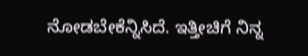ನೋಡಬೇಕೆನ್ನಿಸಿದೆ. ಇತ್ತೀಚಿಗೆ ನಿನ್ನ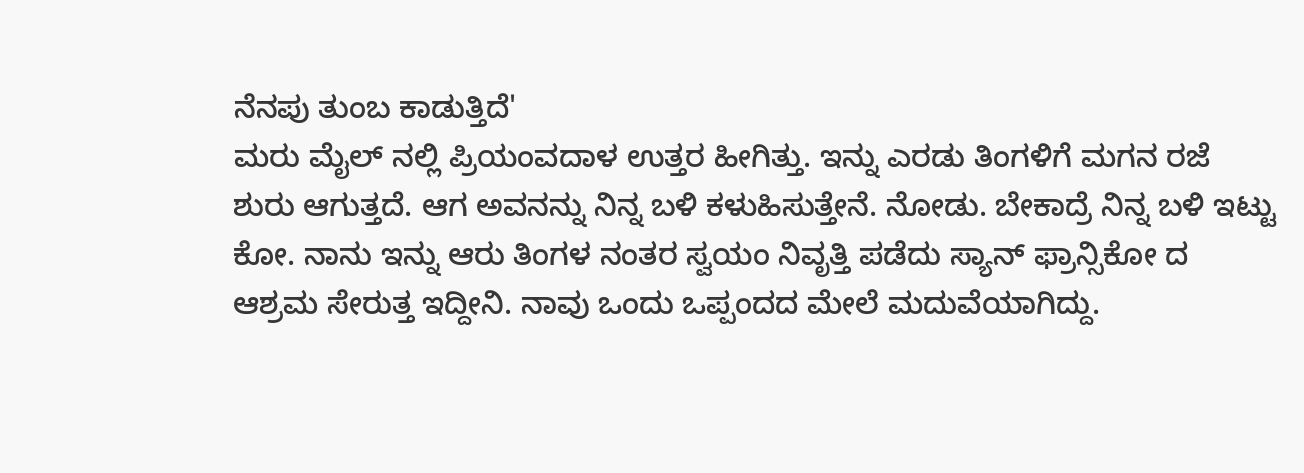ನೆನಪು ತುಂಬ ಕಾಡುತ್ತಿದೆ'
ಮರು ಮೈಲ್ ನಲ್ಲಿ ಪ್ರಿಯಂವದಾಳ ಉತ್ತರ ಹೀಗಿತ್ತು. ಇನ್ನು ಎರಡು ತಿಂಗಳಿಗೆ ಮಗನ ರಜೆ ಶುರು ಆಗುತ್ತದೆ. ಆಗ ಅವನನ್ನು ನಿನ್ನ ಬಳಿ ಕಳುಹಿಸುತ್ತೇನೆ. ನೋಡು. ಬೇಕಾದ್ರೆ ನಿನ್ನ ಬಳಿ ಇಟ್ಟು ಕೋ. ನಾನು ಇನ್ನು ಆರು ತಿಂಗಳ ನಂತರ ಸ್ವಯಂ ನಿವೃತ್ತಿ ಪಡೆದು ಸ್ಯಾನ್ ಫ್ರಾನ್ಸಿಕೋ ದ ಆಶ್ರಮ ಸೇರುತ್ತ ಇದ್ದೀನಿ. ನಾವು ಒಂದು ಒಪ್ಪಂದದ ಮೇಲೆ ಮದುವೆಯಾಗಿದ್ದು.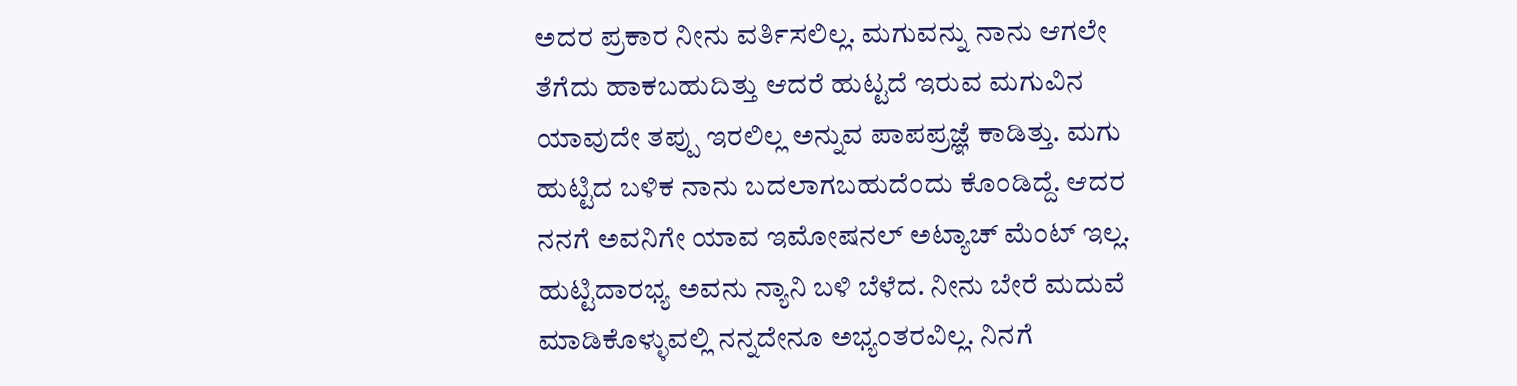ಅದರ ಪ್ರಕಾರ ನೀನು ವರ್ತಿಸಲಿಲ್ಲ. ಮಗುವನ್ನು ನಾನು ಆಗಲೇ ತೆಗೆದು ಹಾಕಬಹುದಿತ್ತು ಆದರೆ ಹುಟ್ಟದೆ ಇರುವ ಮಗುವಿನ ಯಾವುದೇ ತಪ್ಪು ಇರಲಿಲ್ಲ ಅನ್ನುವ ಪಾಪಪ್ರಜ್ಞೆ ಕಾಡಿತ್ತು. ಮಗು ಹುಟ್ಟಿದ ಬಳಿಕ ನಾನು ಬದಲಾಗಬಹುದೆಂದು ಕೊಂಡಿದ್ದೆ. ಆದರ ನನಗೆ ಅವನಿಗೇ ಯಾವ ಇಮೋಷನಲ್ ಅಟ್ಯಾಚ್ ಮೆಂಟ್ ಇಲ್ಲ. ಹುಟ್ಟಿದಾರಭ್ಯ ಅವನು ನ್ಯಾನಿ ಬಳಿ ಬೆಳೆದ. ನೀನು ಬೇರೆ ಮದುವೆ ಮಾಡಿಕೊಳ್ಳುವಲ್ಲಿ ನನ್ನದೇನೂ ಅಭ್ಯಂತರವಿಲ್ಲ. ನಿನಗೆ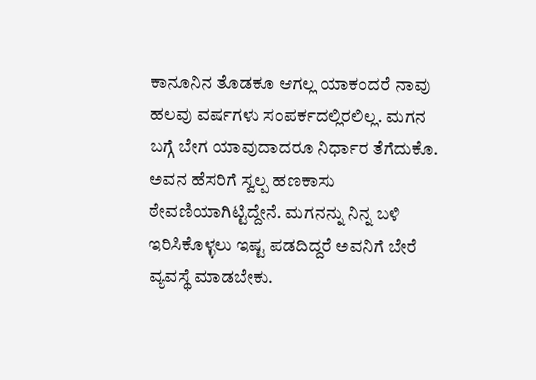ಕಾನೂನಿನ ತೊಡಕೂ ಆಗಲ್ಲ ಯಾಕಂದರೆ ನಾವು ಹಲವು ವರ್ಷಗಳು ಸಂಪರ್ಕದಲ್ಲಿರಲಿಲ್ಲ. ಮಗನ ಬಗ್ಗೆ ಬೇಗ ಯಾವುದಾದರೂ ನಿರ್ಧಾರ ತೆಗೆದುಕೊ. ಅವನ ಹೆಸರಿಗೆ ಸ್ವಲ್ಪ ಹಣಕಾಸು ಠೇವಣಿಯಾಗಿಟ್ಟಿದ್ದೇನೆ. ಮಗನನ್ನು ನಿನ್ನ ಬಳಿ ಇರಿಸಿಕೊಳ್ಳಲು ಇಷ್ಟ ಪಡದಿದ್ದರೆ ಅವನಿಗೆ ಬೇರೆ ವ್ಯವಸ್ಥೆ ಮಾಡಬೇಕು.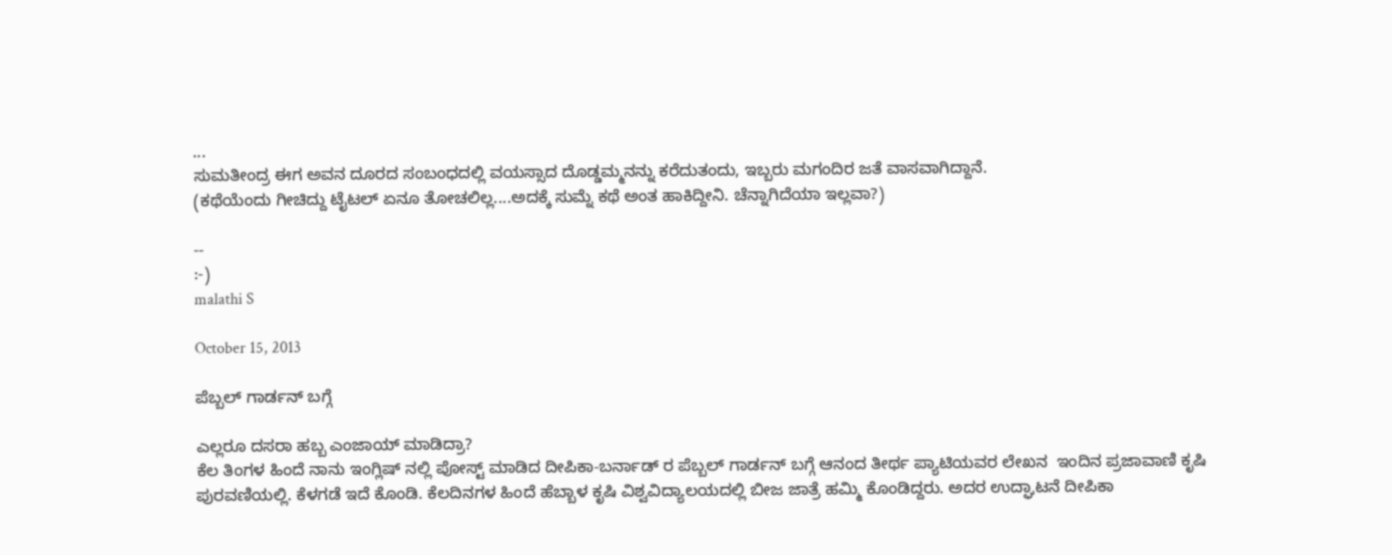...
ಸುಮತೀಂದ್ರ ಈಗ ಅವನ ದೂರದ ಸಂಬಂಧದಲ್ಲಿ ವಯಸ್ಸಾದ ದೊಡ್ಡಮ್ಮನನ್ನು ಕರೆದುತಂದು, ಇಬ್ಬರು ಮಗಂದಿರ ಜತೆ ವಾಸವಾಗಿದ್ದಾನೆ.
(ಕಥೆಯೆಂದು ಗೀಚಿದ್ದು ಟೈಟಲ್ ಏನೂ ತೋಚಲಿಲ್ಲ....ಅದಕ್ಕೆ ಸುಮ್ನೆ ಕಥೆ ಅಂತ ಹಾಕಿದ್ದೀನಿ. ಚೆನ್ನಾಗಿದೆಯಾ ಇಲ್ಲವಾ?)

--
:-)
malathi S

October 15, 2013

ಪೆಬ್ಬಲ್ ಗಾರ್ಡನ್ ಬಗ್ಗೆ

ಎಲ್ಲರೂ ದಸರಾ ಹಬ್ಬ ಎಂಜಾಯ್ ಮಾಡಿದ್ರಾ?
ಕೆಲ ತಿಂಗಳ ಹಿಂದೆ ನಾನು ಇಂಗ್ಲಿಷ್ ನಲ್ಲಿ ಪೋಸ್ಟ್ ಮಾಡಿದ ದೀಪಿಕಾ-ಬರ್ನಾಡ್ ರ ಪೆಬ್ಬಲ್ ಗಾರ್ಡನ್ ಬಗ್ಗೆ ಆನಂದ ತೀರ್ಥ ಪ್ಯಾಟಿಯವರ ಲೇಖನ  ಇಂದಿನ ಪ್ರಜಾವಾಣಿ ಕೃಷಿ ಪುರವಣಿಯಲ್ಲಿ. ಕೆಳಗಡೆ ಇದೆ ಕೊಂಡಿ. ಕೆಲದಿನಗಳ ಹಿಂದೆ ಹೆಬ್ಬಾಳ ಕೃಷಿ ವಿಶ್ವವಿದ್ಯಾಲಯದಲ್ಲಿ ಬೀಜ ಜಾತ್ರೆ ಹಮ್ಮಿ ಕೊಂಡಿದ್ದರು. ಅದರ ಉದ್ಘಾಟನೆ ದೀಪಿಕಾ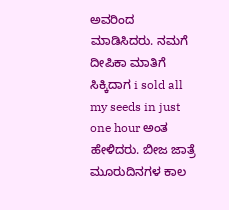ಅವರಿಂದ ಮಾಡಿಸಿದರು. ನಮಗೆ ದೀಪಿಕಾ ಮಾತಿಗೆ ಸಿಕ್ಕಿದಾಗ i sold all my seeds in just one hour ಅಂತ ಹೇಳಿದರು. ಬೀಜ ಜಾತ್ರೆ ಮೂರುದಿನಗಳ ಕಾಲ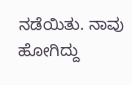ನಡೆಯಿತು. ನಾವು ಹೋಗಿದ್ದು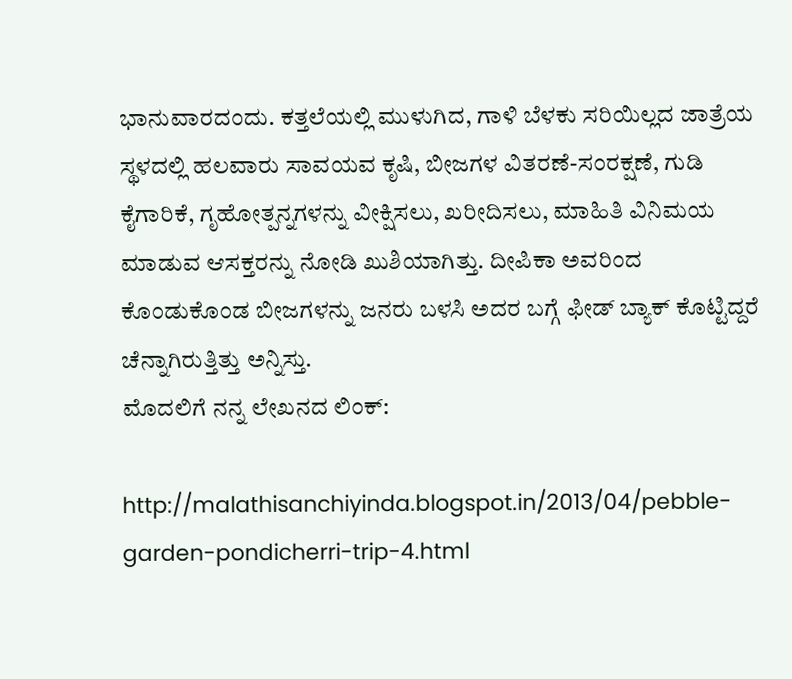ಭಾನುವಾರದಂದು. ಕತ್ತಲೆಯಲ್ಲಿ ಮುಳುಗಿದ, ಗಾಳಿ ಬೆಳಕು ಸರಿಯಿಲ್ಲದ ಜಾತ್ರೆಯ ಸ್ಥಳದಲ್ಲಿ ಹಲವಾರು ಸಾವಯವ ಕೃಷಿ, ಬೀಜಗಳ ವಿತರಣೆ-ಸಂರಕ್ಷಣೆ, ಗುಡಿ ಕೈಗಾರಿಕೆ, ಗೃಹೋತ್ಪನ್ನಗಳನ್ನು ವೀಕ್ಷಿಸಲು, ಖರೀದಿಸಲು, ಮಾಹಿತಿ ವಿನಿಮಯ ಮಾಡುವ ಆಸಕ್ತರನ್ನು ನೋಡಿ ಖುಶಿಯಾಗಿತ್ತು. ದೀಪಿಕಾ ಅವರಿಂದ ಕೊಂಡುಕೊಂಡ ಬೀಜಗಳನ್ನು ಜನರು ಬಳಸಿ ಅದರ ಬಗ್ಗೆ ಫೀಡ್ ಬ್ಯಾಕ್ ಕೊಟ್ಟಿದ್ದರೆ ಚೆನ್ನಾಗಿರುತ್ತಿತ್ತು ಅನ್ನಿಸ್ತು.
ಮೊದಲಿಗೆ ನನ್ನ ಲೇಖನದ ಲಿಂಕ್:

http://malathisanchiyinda.blogspot.in/2013/04/pebble-garden-pondicherri-trip-4.html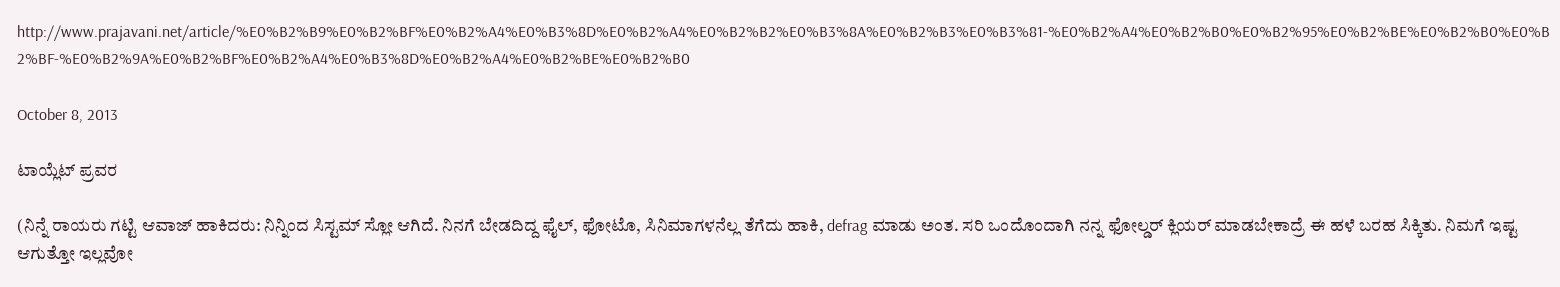http://www.prajavani.net/article/%E0%B2%B9%E0%B2%BF%E0%B2%A4%E0%B3%8D%E0%B2%A4%E0%B2%B2%E0%B3%8A%E0%B2%B3%E0%B3%81-%E0%B2%A4%E0%B2%B0%E0%B2%95%E0%B2%BE%E0%B2%B0%E0%B2%BF-%E0%B2%9A%E0%B2%BF%E0%B2%A4%E0%B3%8D%E0%B2%A4%E0%B2%BE%E0%B2%B0

October 8, 2013

ಟಾಯ್ಲೆಟ್ ಪ್ರವರ

(ನಿನ್ನೆ ರಾಯರು ಗಟ್ಟಿ ಆವಾಜ್ ಹಾಕಿದರು: ನಿನ್ನಿಂದ ಸಿಸ್ಟಮ್ ಸ್ಲೋ ಆಗಿದೆ. ನಿನಗೆ ಬೇಡದಿದ್ದ ಫೈಲ್, ಫೋಟೊ, ಸಿನಿಮಾಗಳನೆಲ್ಲ ತೆಗೆದು ಹಾಕಿ, defrag ಮಾಡು ಅಂತ. ಸರಿ ಒಂದೊಂದಾಗಿ ನನ್ನ ಫೋಲ್ಡರ್ ಕ್ಲಿಯರ್ ಮಾಡಬೇಕಾದ್ರೆ ಈ ಹಳೆ ಬರಹ ಸಿಕ್ಕಿತು. ನಿಮಗೆ ಇಷ್ಟ ಆಗುತ್ತೋ ಇಲ್ಲವೋ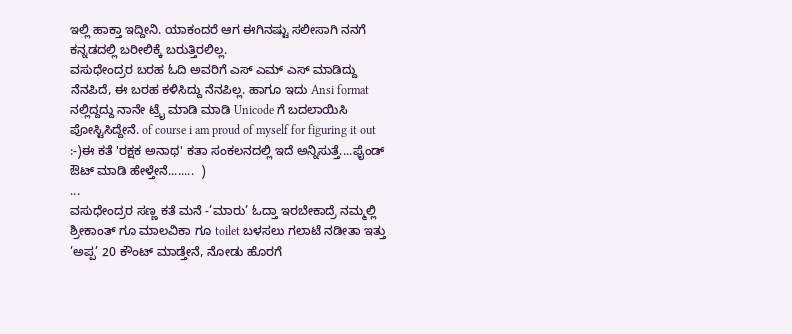ಇಲ್ಲಿ ಹಾಕ್ತಾ ಇದ್ದೀನಿ. ಯಾಕಂದರೆ ಆಗ ಈಗಿನಷ್ಟು ಸಲೀಸಾಗಿ ನನಗೆ ಕನ್ನಡದಲ್ಲಿ ಬರೀಲಿಕ್ಕೆ ಬರುತ್ತಿರಲಿಲ್ಲ.
ವಸುಧೇಂದ್ರರ ಬರಹ ಓದಿ ಅವರಿಗೆ ಎಸ್ ಎಮ್ ಎಸ್ ಮಾಡಿದ್ದು ನೆನಪಿದೆ, ಈ ಬರಹ ಕಳಿಸಿದ್ದು ನೆನಪಿಲ್ಲ. ಹಾಗೂ ಇದು Ansi format ನಲ್ಲಿದ್ದದ್ದು ನಾನೇ ಟ್ರೈ ಮಾಡಿ ಮಾಡಿ Unicode ಗೆ ಬದಲಾಯಿಸಿ ಪೋಸ್ಟಿಸಿದ್ದೇನೆ. of course i am proud of myself for figuring it out :-)ಈ ಕತೆ 'ರಕ್ಷಕ ಅನಾಥ' ಕತಾ ಸಂಕಲನದಲ್ಲಿ ಇದೆ ಅನ್ನಿಸುತ್ತೆ....ಫೈಂಡ್ ಔಟ್ ಮಾಡಿ ಹೇಳ್ತೇನೆ........  )
...
ವಸುಧೇಂದ್ರರ ಸಣ್ಣ ಕತೆ ಮನೆ -’ಮಾರು’ ಓದ್ತಾ ಇರಬೇಕಾದ್ರೆ ನಮ್ಮಲ್ಲಿ ಶ್ರೀಕಾಂತ್ ಗೂ ಮಾಲವಿಕಾ ಗೂ toilet ಬಳಸಲು ಗಲಾಟೆ ನಡೀತಾ ಇತ್ತು
’ಅಪ್ಪ’ 20 ಕೌಂಟ್ ಮಾಡ್ತೇನೆ, ನೋಡು ಹೊರಗೆ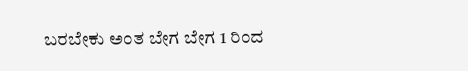ಬರಬೇಕು ಅಂತ ಬೇಗ ಬೇಗ 1 ರಿಂದ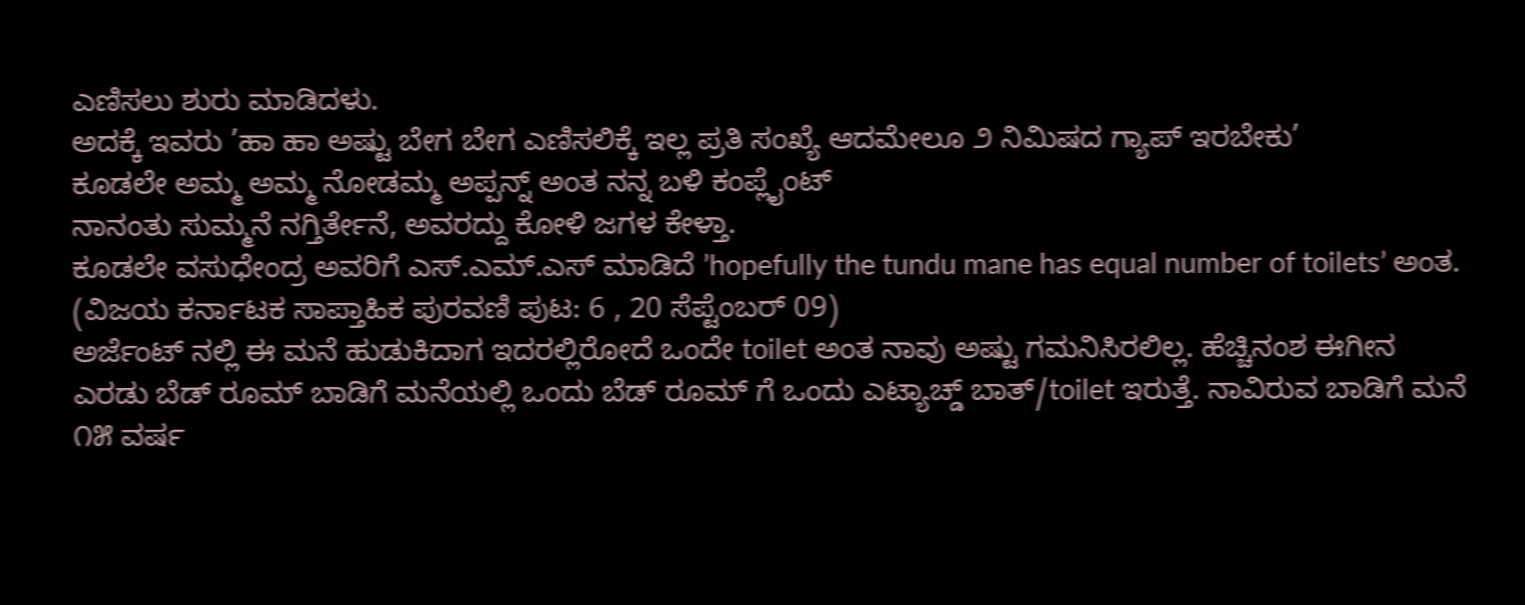ಎಣಿಸಲು ಶುರು ಮಾಡಿದಳು.
ಅದಕ್ಕೆ ಇವರು ’ಹಾ ಹಾ ಅಷ್ಟು ಬೇಗ ಬೇಗ ಎಣಿಸಲಿಕ್ಕೆ ಇಲ್ಲ ಪ್ರತಿ ಸಂಖ್ಯೆ ಆದಮೇಲೂ ೨ ನಿಮಿಷದ ಗ್ಯಾಪ್ ಇರಬೇಕು’
ಕೂಡಲೇ ಅಮ್ಮ ಅಮ್ಮ ನೋಡಮ್ಮ ಅಪ್ಪನ್ನ್ ಅಂತ ನನ್ನ ಬಳಿ ಕಂಪ್ಲೈಂಟ್
ನಾನಂತು ಸುಮ್ಮನೆ ನಗ್ತಿರ್ತೇನೆ, ಅವರದ್ದು ಕೋಳಿ ಜಗಳ ಕೇಳ್ತಾ.
ಕೂಡಲೇ ವಸುಧೇಂದ್ರ ಅವರಿಗೆ ಎಸ್.ಎಮ್.ಎಸ್ ಮಾಡಿದೆ ’hopefully the tundu mane has equal number of toilets’ ಅಂತ.
(ವಿಜಯ ಕರ್ನಾಟಕ ಸಾಪ್ತಾಹಿಕ ಪುರವಣಿ ಪುಟ: 6 , 20 ಸೆಪ್ಟೆಂಬರ್ 09)
ಅರ್ಜೆಂಟ್ ನಲ್ಲಿ ಈ ಮನೆ ಹುಡುಕಿದಾಗ ಇದರಲ್ಲಿರೋದೆ ಒಂದೇ toilet ಅಂತ ನಾವು ಅಷ್ಟು ಗಮನಿಸಿರಲಿಲ್ಲ. ಹೆಚ್ಚಿನಂಶ ಈಗೀನ ಎರಡು ಬೆಡ್ ರೂಮ್ ಬಾಡಿಗೆ ಮನೆಯಲ್ಲಿ ಒಂದು ಬೆಡ್ ರೂಮ್ ಗೆ ಒಂದು ಎಟ್ಯಾಚ್ಡ್ ಬಾತ್/toilet ಇರುತ್ತೆ. ನಾವಿರುವ ಬಾಡಿಗೆ ಮನೆ ೧೫ ವರ್ಷ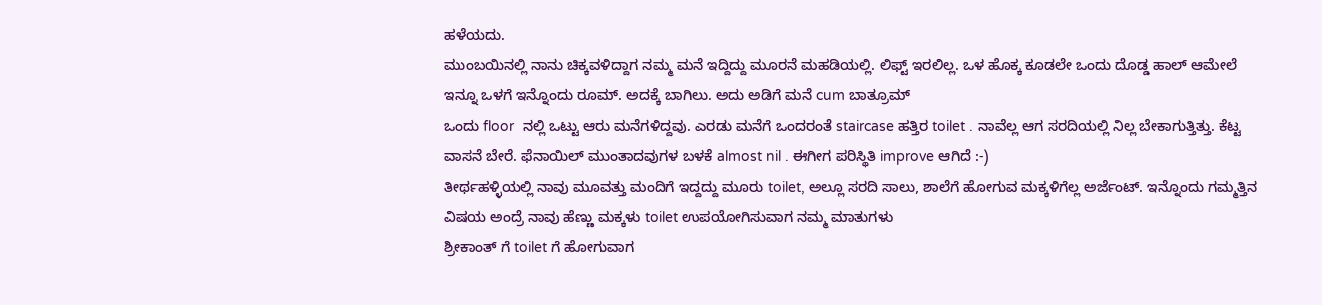ಹಳೆಯದು.
ಮುಂಬಯಿನಲ್ಲಿ ನಾನು ಚಿಕ್ಕವಳಿದ್ದಾಗ ನಮ್ಮ ಮನೆ ಇದ್ದಿದ್ದು ಮೂರನೆ ಮಹಡಿಯಲ್ಲಿ. ಲಿಫ್ಟ್ ಇರಲಿಲ್ಲ. ಒಳ ಹೊಕ್ಕ ಕೂಡಲೇ ಒಂದು ದೊಡ್ಡ ಹಾಲ್ ಆಮೇಲೆ ಇನ್ನೂ ಒಳಗೆ ಇನ್ನೊಂದು ರೂಮ್. ಅದಕ್ಕೆ ಬಾಗಿಲು. ಅದು ಅಡಿಗೆ ಮನೆ cum ಬಾತ್ರೂಮ್
ಒಂದು floor  ನಲ್ಲಿ ಒಟ್ಟು ಆರು ಮನೆಗಳಿದ್ದವು. ಎರಡು ಮನೆಗೆ ಒಂದರಂತೆ staircase ಹತ್ತಿರ toilet . ನಾವೆಲ್ಲ ಆಗ ಸರದಿಯಲ್ಲಿ ನಿಲ್ಲ ಬೇಕಾಗುತ್ತಿತ್ತು. ಕೆಟ್ಟ ವಾಸನೆ ಬೇರೆ. ಫೆನಾಯಿಲ್ ಮುಂತಾದವುಗಳ ಬಳಕೆ almost nil . ಈಗೀಗ ಪರಿಸ್ಥಿತಿ improve ಆಗಿದೆ :-)
ತೀರ್ಥಹಳ್ಳಿಯಲ್ಲಿ ನಾವು ಮೂವತ್ತು ಮಂದಿಗೆ ಇದ್ದದ್ದು ಮೂರು toilet, ಅಲ್ಲೂ ಸರದಿ ಸಾಲು, ಶಾಲೆಗೆ ಹೋಗುವ ಮಕ್ಕಳಿಗೆಲ್ಲ ಅರ್ಜೆಂಟ್. ಇನ್ನೊಂದು ಗಮ್ಮತ್ತಿನ ವಿಷಯ ಅಂದ್ರೆ ನಾವು ಹೆಣ್ಣು ಮಕ್ಕಳು toilet ಉಪಯೋಗಿಸುವಾಗ ನಮ್ಮ ಮಾತುಗಳು
ಶ್ರೀಕಾಂತ್ ಗೆ toilet ಗೆ ಹೋಗುವಾಗ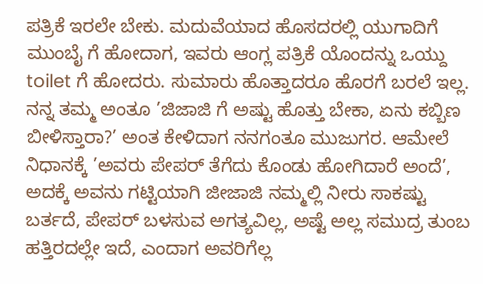ಪತ್ರಿಕೆ ಇರಲೇ ಬೇಕು. ಮದುವೆಯಾದ ಹೊಸದರಲ್ಲಿ ಯುಗಾದಿಗೆ ಮುಂಬೈ ಗೆ ಹೋದಾಗ, ಇವರು ಆಂಗ್ಲ ಪತ್ರಿಕೆ ಯೊಂದನ್ನು ಒಯ್ದು toilet ಗೆ ಹೋದರು. ಸುಮಾರು ಹೊತ್ತಾದರೂ ಹೊರಗೆ ಬರಲೆ ಇಲ್ಲ. ನನ್ನ ತಮ್ಮ ಅಂತೂ ’ಜಿಜಾಜಿ ಗೆ ಅಷ್ಟು ಹೊತ್ತು ಬೇಕಾ, ಏನು ಕಬ್ಬಿಣ ಬೀಳಿಸ್ತಾರಾ?’ ಅಂತ ಕೇಳಿದಾಗ ನನಗಂತೂ ಮುಜುಗರ. ಆಮೇಲೆ ನಿಧಾನಕ್ಕೆ ’ಅವರು ಪೇಪರ್ ತೆಗೆದು ಕೊಂಡು ಹೋಗಿದಾರೆ ಅಂದೆ’, ಅದಕ್ಕೆ ಅವನು ಗಟ್ಟಿಯಾಗಿ ಜೀಜಾಜಿ ನಮ್ಮಲ್ಲಿ ನೀರು ಸಾಕಷ್ಟು ಬರ್ತದೆ, ಪೇಪರ್ ಬಳಸುವ ಅಗತ್ಯವಿಲ್ಲ, ಅಷ್ಟೆ ಅಲ್ಲ ಸಮುದ್ರ ತುಂಬ ಹತ್ತಿರದಲ್ಲೇ ಇದೆ, ಎಂದಾಗ ಅವರಿಗೆಲ್ಲ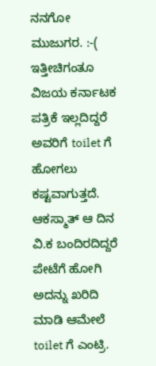ನನಗೋ ಮುಜುಗರ. :-(
ಇತ್ತೀಚಿಗಂತೂ ವಿಜಯ ಕರ್ನಾಟಕ ಪತ್ರಿಕೆ ಇಲ್ಲದಿದ್ದರೆ ಅವರಿಗೆ toilet ಗೆ ಹೋಗಲು ಕಷ್ಟವಾಗುತ್ತದೆ. ಆಕಸ್ಮಾತ್ ಆ ದಿನ ವಿ.ಕ ಬಂದಿರದಿದ್ದರೆ ಪೇಟೆಗೆ ಹೋಗಿ ಅದನ್ನು ಖರಿದಿ ಮಾಡಿ ಆಮೇಲೆ toilet ಗೆ ಎಂಟ್ರಿ.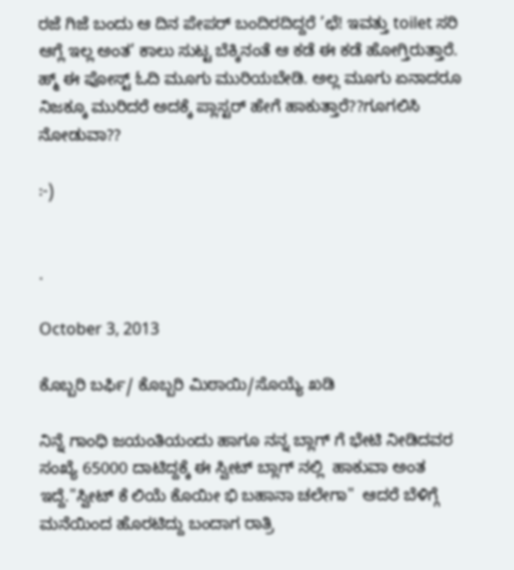ರಜೆ ಗಿಜೆ ಬಂದು ಆ ದಿನ ಪೇಪರ್ ಬಂದಿರದಿದ್ದರೆ ’ಛೆ! ಇವತ್ತು toilet ಸರಿ ಆಗ್ಲೆ ಇಲ್ಲ ಅಂತ’ ಕಾಲು ಸುಟ್ಟ ಬೆಕ್ಕಿನಂತೆ ಆ ಕಡೆ ಈ ಕಡೆ ಹೋಗ್ತಿರುತ್ತಾರೆ.
ಹ್ಮ್ ಈ ಪೋಸ್ಟ್ ಓದಿ ಮೂಗು ಮುರಿಯಬೇಡಿ. ಅಲ್ಲ ಮೂಗು ಏನಾದರೂ ನಿಜಕ್ಕೂ ಮುರಿದರೆ ಅದಕ್ಕೆ ಪ್ಲಾಸ್ಟರ್ ಹೇಗೆ ಹಾಕುತ್ತಾರೆ??ಗೂಗಲಿಸಿ ನೋಡುವಾ??

:-)


.

October 3, 2013

ಕೊಬ್ಬರಿ ಬರ್ಫಿ/ ಕೊಬ್ಬರಿ ಮಿಠಾಯಿ/ಸೊಯ್ಯೆ ಖಡಿ

ನಿನ್ನೆ ಗಾಂಧಿ ಜಯಂತಿಯಂದು ಹಾಗೂ ನನ್ನ ಬ್ಲಾಗ್ ಗೆ ಭೇಟಿ ನೀಡಿದವರ ಸಂಖ್ಯೆ 65000 ದಾಟಿದ್ದಕ್ಕೆ ಈ ಸ್ವೀಟ್ ಬ್ಲಾಗ್ ನಲ್ಲಿ  ಹಾಕುವಾ ಅಂತ ಇದ್ದೆ."ಸ್ವೀಟ್ ಕೆ ಲಿಯೆ ಕೊಯೀ ಭಿ ಬಹಾನಾ ಚಲೇಗಾ"  ಆದರೆ ಬೆಳಿಗ್ಗೆ ಮನೆಯಿಂದ ಹೊರಟಿದ್ದು ಬಂದಾಗ ರಾತ್ರಿ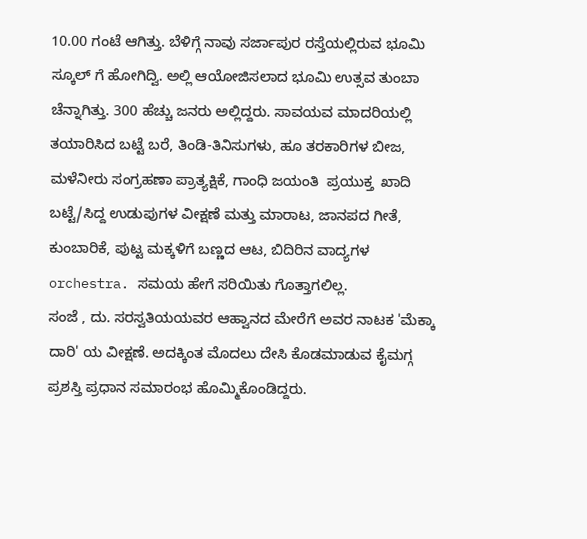10.00 ಗಂಟೆ ಆಗಿತ್ತು. ಬೆಳಿಗ್ಗೆ ನಾವು ಸರ್ಜಾಪುರ ರಸ್ತೆಯಲ್ಲಿರುವ ಭೂಮಿ ಸ್ಕೂಲ್ ಗೆ ಹೋಗಿದ್ವಿ. ಅಲ್ಲಿ ಆಯೋಜಿಸಲಾದ ಭೂಮಿ ಉತ್ಸವ ತುಂಬಾ ಚೆನ್ನಾಗಿತ್ತು. 300 ಹೆಚ್ಚು ಜನರು ಅಲ್ಲಿದ್ದರು. ಸಾವಯವ ಮಾದರಿಯಲ್ಲಿ ತಯಾರಿಸಿದ ಬಟ್ಟೆ ಬರೆ, ತಿಂಡಿ-ತಿನಿಸುಗಳು, ಹೂ ತರಕಾರಿಗಳ ಬೀಜ, ಮಳೆನೀರು ಸಂಗ್ರಹಣಾ ಪ್ರಾತ್ಯಕ್ಷಿಕೆ, ಗಾಂಧಿ ಜಯಂತಿ  ಪ್ರಯುಕ್ತ  ಖಾದಿ ಬಟ್ಟೆ/ಸಿದ್ದ ಉಡುಪುಗಳ ವೀಕ್ಷಣೆ ಮತ್ತು ಮಾರಾಟ, ಜಾನಪದ ಗೀತೆ, ಕುಂಬಾರಿಕೆ, ಪುಟ್ಟ ಮಕ್ಕಳಿಗೆ ಬಣ್ಣದ ಆಟ, ಬಿದಿರಿನ ವಾದ್ಯಗಳ orchestra. ಸಮಯ ಹೇಗೆ ಸರಿಯಿತು ಗೊತ್ತಾಗಲಿಲ್ಲ.
ಸಂಜೆ , ದು. ಸರಸ್ವತಿಯಯವರ ಆಹ್ವಾನದ ಮೇರೆಗೆ ಅವರ ನಾಟಕ 'ಮೆಕ್ಕಾ ದಾರಿ' ಯ ವೀಕ್ಷಣೆ. ಅದಕ್ಕಿಂತ ಮೊದಲು ದೇಸಿ ಕೊಡಮಾಡುವ ಕೈಮಗ್ಗ ಪ್ರಶಸ್ತಿ ಪ್ರಧಾನ ಸಮಾರಂಭ ಹೊಮ್ಮಿಕೊಂಡಿದ್ದರು.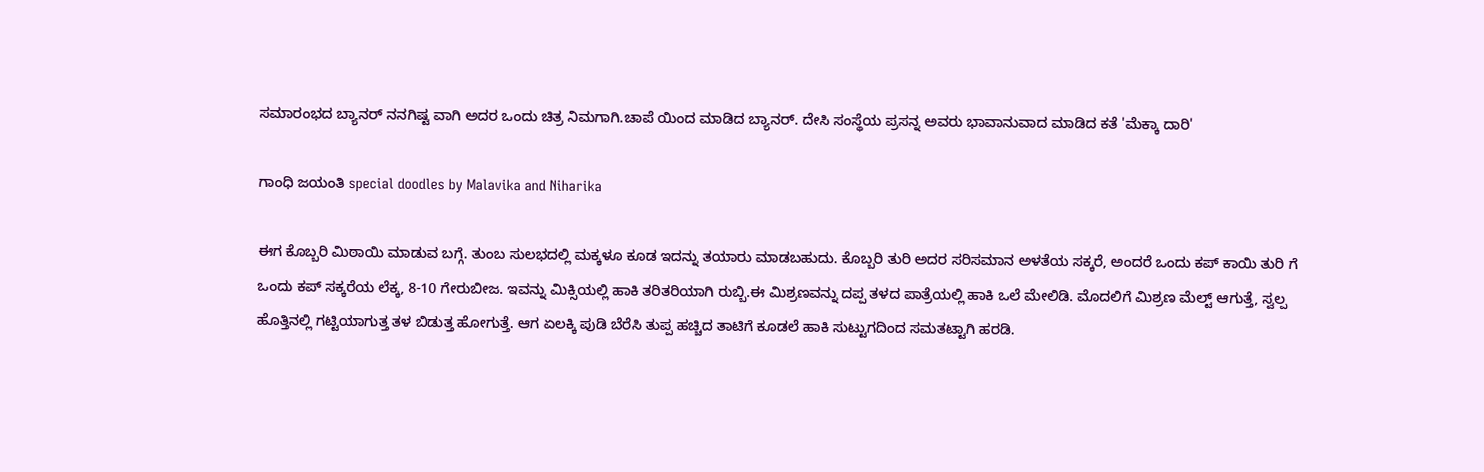ಸಮಾರಂಭದ ಬ್ಯಾನರ್ ನನಗಿಷ್ಟ ವಾಗಿ ಅದರ ಒಂದು ಚಿತ್ರ ನಿಮಗಾಗಿ.ಚಾಪೆ ಯಿಂದ ಮಾಡಿದ ಬ್ಯಾನರ್. ದೇಸಿ ಸಂಸ್ಥೆಯ ಪ್ರಸನ್ನ ಅವರು ಭಾವಾನುವಾದ ಮಾಡಿದ ಕತೆ 'ಮೆಕ್ಕಾ ದಾರಿ'

ಗಾಂಧಿ ಜಯಂತಿ special doodles by Malavika and Niharika

ಈಗ ಕೊಬ್ಬರಿ ಮಿಠಾಯಿ ಮಾಡುವ ಬಗ್ಗೆ. ತುಂಬ ಸುಲಭದಲ್ಲಿ ಮಕ್ಕಳೂ ಕೂಡ ಇದನ್ನು ತಯಾರು ಮಾಡಬಹುದು. ಕೊಬ್ಬರಿ ತುರಿ ಅದರ ಸರಿಸಮಾನ ಅಳತೆಯ ಸಕ್ಕರೆ, ಅಂದರೆ ಒಂದು ಕಪ್ ಕಾಯಿ ತುರಿ ಗೆ ಒಂದು ಕಪ್ ಸಕ್ಕರೆಯ ಲೆಕ್ಕ, 8-10 ಗೇರುಬೀಜ. ಇವನ್ನು ಮಿಕ್ಸಿಯಲ್ಲಿ ಹಾಕಿ ತರಿತರಿಯಾಗಿ ರುಬ್ಬಿ.ಈ ಮಿಶ್ರಣವನ್ನು ದಪ್ಪ ತಳದ ಪಾತ್ರೆಯಲ್ಲಿ ಹಾಕಿ ಒಲೆ ಮೇಲಿಡಿ. ಮೊದಲಿಗೆ ಮಿಶ್ರಣ ಮೆಲ್ಟ್ ಆಗುತ್ತೆ, ಸ್ವಲ್ಪ ಹೊತ್ತಿನಲ್ಲಿ ಗಟ್ಟಿಯಾಗುತ್ತ ತಳ ಬಿಡುತ್ತ ಹೋಗುತ್ತೆ. ಆಗ ಏಲಕ್ಕಿ ಪುಡಿ ಬೆರೆಸಿ ತುಪ್ಪ ಹಚ್ಚಿದ ತಾಟಿಗೆ ಕೂಡಲೆ ಹಾಕಿ ಸುಟ್ಟುಗದಿಂದ ಸಮತಟ್ಟಾಗಿ ಹರಡಿ.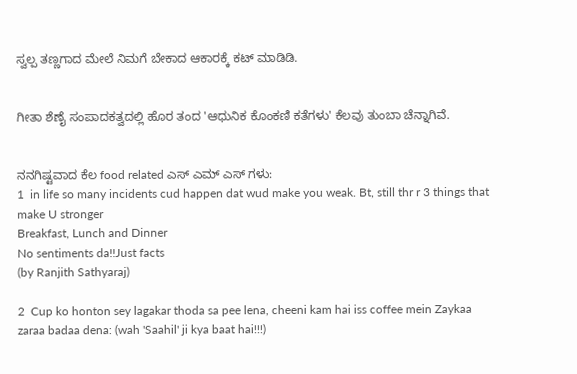ಸ್ವಲ್ಪ ತಣ್ಣಗಾದ ಮೇಲೆ ನಿಮಗೆ ಬೇಕಾದ ಆಕಾರಕ್ಕೆ ಕಟ್ ಮಾಡಿಡಿ.


ಗೀತಾ ಶೆಣೈ ಸಂಪಾದಕತ್ವದಲ್ಲಿ ಹೊರ ತಂದ 'ಆಧುನಿಕ ಕೊಂಕಣಿ ಕತೆಗಳು' ಕೆಲವು ತುಂಬಾ ಚೆನ್ನಾಗಿವೆ.


ನನಗಿಷ್ಟವಾದ ಕೆಲ food related ಎಸ್ ಎಮ್ ಎಸ್ ಗಳು:
1  in life so many incidents cud happen dat wud make you weak. Bt, still thr r 3 things that make U stronger
Breakfast, Lunch and Dinner
No sentiments da!!Just facts
(by Ranjith Sathyaraj)

2  Cup ko honton sey lagakar thoda sa pee lena, cheeni kam hai iss coffee mein Zaykaa zaraa badaa dena: (wah 'Saahil' ji kya baat hai!!!)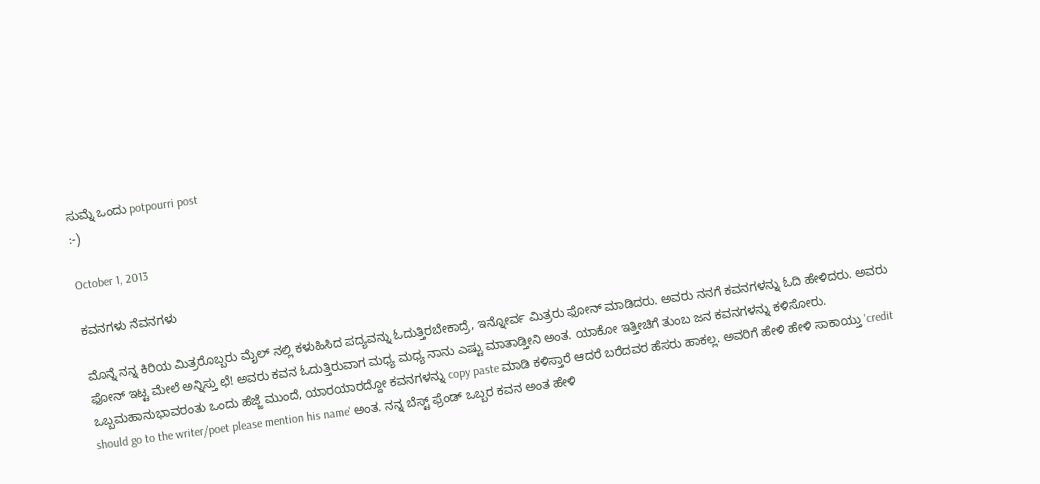ಸುಮ್ನೆ ಒಂದು potpourri post
:-)

October 1, 2013

ಕವನಗಳು ನೆವನಗಳು

ಮೊನ್ನೆ ನನ್ನ ಕಿರಿಯ ಮಿತ್ರರೊಬ್ಬರು ಮೈಲ್ ನಲ್ಲಿ ಕಳುಹಿಸಿದ ಪದ್ಯವನ್ನು ಓದುತ್ತಿರಬೇಕಾದ್ರೆ, ಇನ್ನೋರ್ವ ಮಿತ್ರರು ಫೋನ್ ಮಾಡಿದರು. ಅವರು ನನಗೆ ಕವನಗಳನ್ನು ಓದಿ ಹೇಳಿದರು. ಅವರು ಫೋನ್ ಇಟ್ಟ ಮೇಲೆ ಅನ್ನಿಸ್ತು ಛೆ! ಅವರು ಕವನ ಓದುತ್ತಿರುವಾಗ ಮಧ್ಯ ಮಧ್ಯ ನಾನು ಎಷ್ಟು ಮಾತಾಡ್ತೀನಿ ಅಂತ. ಯಾಕೋ ಇತ್ತೀಚಿಗೆ ತುಂಬ ಜನ ಕವನಗಳನ್ನು ಕಳಿಸೋರು. ಒಬ್ಬಮಹಾನುಭಾವರಂತು ಒಂದು ಹೆಜ್ಜೆ ಮುಂದೆ, ಯಾರಯಾರದ್ದೋ ಕವನಗಳನ್ನು copy paste ಮಾಡಿ ಕಳಿಸ್ತಾರೆ ಆದರೆ ಬರೆದವರ ಹೆಸರು ಹಾಕಲ್ಲ. ಅವರಿಗೆ ಹೇಳಿ ಹೇಳಿ ಸಾಕಾಯ್ತು 'credit should go to the writer/poet please mention his name' ಅಂತ. ನನ್ನ ಬೆಸ್ಟ್ ಫ್ರೆಂಡ್ ಒಬ್ಬರ ಕವನ ಅಂತ ಹೇಳಿ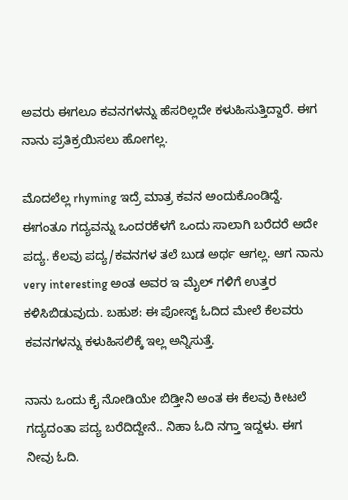ಅವರು ಈಗಲೂ ಕವನಗಳನ್ನು ಹೆಸರಿಲ್ಲದೇ ಕಳುಹಿಸುತ್ತಿದ್ದಾರೆ. ಈಗ ನಾನು ಪ್ರತಿಕ್ರಯಿಸಲು ಹೋಗಲ್ಲ.

ಮೊದಲೆಲ್ಲ rhyming ಇದ್ರೆ ಮಾತ್ರ ಕವನ ಅಂದುಕೊಂಡಿದ್ದೆ.  ಈಗಂತೂ ಗದ್ಯವನ್ನು ಒಂದರಕೆಳಗೆ ಒಂದು ಸಾಲಾಗಿ ಬರೆದರೆ ಅದೇ ಪದ್ಯ. ಕೆಲವು ಪದ್ಯ/ಕವನಗಳ ತಲೆ ಬುಡ ಅರ್ಥ ಆಗಲ್ಲ. ಆಗ ನಾನು very interesting ಅಂತ ಅವರ ಇ ಮೈಲ್ ಗಳಿಗೆ ಉತ್ತರ ಕಳಿಸಿಬಿಡುವುದು. ಬಹುಶ: ಈ ಪೋಸ್ಟ್ ಓದಿದ ಮೇಲೆ ಕೆಲವರು ಕವನಗಳನ್ನು ಕಳುಹಿಸಲಿಕ್ಕೆ ಇಲ್ಲ ಅನ್ನಿಸುತ್ತೆ.

ನಾನು ಒಂದು ಕೈ ನೋಡಿಯೇ ಬಿಡ್ತೀನಿ ಅಂತ ಈ ಕೆಲವು ಕೀಟಲೆ ಗದ್ಯದಂತಾ ಪದ್ಯ ಬರೆದಿದ್ದೇನೆ.. ನಿಹಾ ಓದಿ ನಗ್ತಾ ಇದ್ದಳು. ಈಗ ನೀವು ಓದಿ.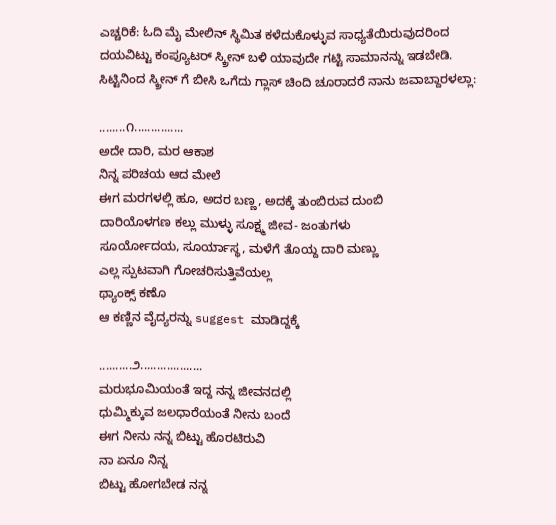ಎಚ್ಚರಿಕೆ: ಓದಿ ಮೈ ಮೇಲಿನ್ ಸ್ಥಿಮಿತ ಕಳೆದುಕೊಳ್ಳುವ ಸಾಧ್ಯತೆಯಿರುವುದರಿಂದ ದಯವಿಟ್ಟು ಕಂಪ್ಯೂಟರ್ ಸ್ಕ್ರೀನ್ ಬಳಿ ಯಾವುದೇ ಗಟ್ಟಿ ಸಾಮಾನನ್ನು ಇಡಬೇಡಿ. ಸಿಟ್ಟಿನಿಂದ ಸ್ಕ್ರೀನ್ ಗೆ ಬೀಸಿ ಒಗೆದು ಗ್ಲಾಸ್ ಚಿಂದಿ ಚೂರಾದರೆ ನಾನು ಜವಾಬ್ದಾರಳಲ್ಲಾ:

........೧...............
ಅದೇ ದಾರಿ, ಮರ ಆಕಾಶ
ನಿನ್ನ ಪರಿಚಯ ಆದ ಮೇಲೆ
ಈಗ ಮರಗಳಲ್ಲಿ ಹೂ, ಅದರ ಬಣ್ಣ, ಅದಕ್ಕೆ ತುಂಬಿರುವ ದುಂಬಿ
ದಾರಿಯೊಳಗಣ ಕಲ್ಲು ಮುಳ್ಳು ಸೂಕ್ಷ್ಮ ಜೀವ- ಜಂತುಗಳು
ಸೂರ್ಯೋದಯ, ಸೂರ್ಯಾಸ್ಥ, ಮಳೆಗೆ ತೊಯ್ದ ದಾರಿ ಮಣ್ಣು
ಎಲ್ಲ ಸ್ಪುಟವಾಗಿ ಗೋಚರಿಸುತ್ತಿವೆಯಲ್ಲ
ಥ್ಯಾಂಕ್ಸ್ ಕಣೊ
ಆ ಕಣ್ಣಿನ ವೈದ್ಯರನ್ನು suggest ಮಾಡಿದ್ದಕ್ಕೆ

..........೨...................
ಮರುಭೂಮಿಯಂತೆ ಇದ್ದ ನನ್ನ ಜೀವನದಲ್ಲಿ
ಧುಮ್ಮಿಕ್ಕುವ ಜಲಧಾರೆಯಂತೆ ನೀನು ಬಂದೆ
ಈಗ ನೀನು ನನ್ನ ಬಿಟ್ಟು ಹೊರಟಿರುವಿ
ನಾ ಏನೂ ನಿನ್ನ
ಬಿಟ್ಟು ಹೋಗಬೇಡ ನನ್ನ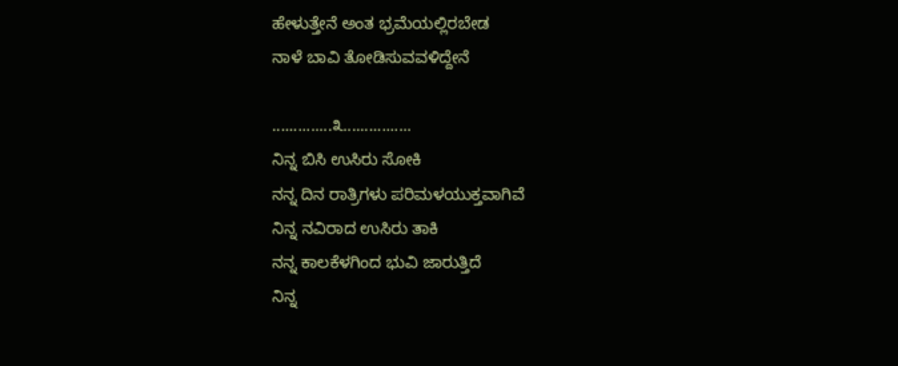ಹೇಳುತ್ತೇನೆ ಅಂತ ಭ್ರಮೆಯಲ್ಲಿರಬೇಡ
ನಾಳೆ ಬಾವಿ ತೋಡಿಸುವವಳಿದ್ದೇನೆ

..............೩................
ನಿನ್ನ ಬಿಸಿ ಉಸಿರು ಸೋಕಿ
ನನ್ನ ದಿನ ರಾತ್ರಿಗಳು ಪರಿಮಳಯುಕ್ತವಾಗಿವೆ
ನಿನ್ನ ನವಿರಾದ ಉಸಿರು ತಾಕಿ
ನನ್ನ ಕಾಲಕೆಳಗಿಂದ ಭುವಿ ಜಾರುತ್ತಿದೆ
ನಿನ್ನ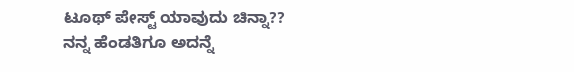ಟೂಥ್ ಪೇಸ್ಟ್ ಯಾವುದು ಚಿನ್ನಾ??
ನನ್ನ ಹೆಂಡತಿಗೂ ಅದನ್ನೆ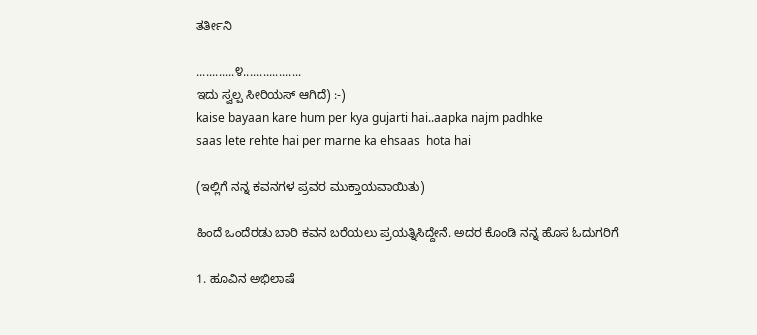ತರ್ತೀನಿ

............೪..................
ಇದು ಸ್ವಲ್ಪ ಸೀರಿಯಸ್ ಆಗಿದೆ) :-)
kaise bayaan kare hum per kya gujarti hai..aapka najm padhke
saas lete rehte hai per marne ka ehsaas  hota hai

(ಇಲ್ಲಿಗೆ ನನ್ನ ಕವನಗಳ ಪ್ರವರ ಮುಕ್ತಾಯವಾಯಿತು)

ಹಿಂದೆ ಒಂದೆರಡು ಬಾರಿ ಕವನ ಬರೆಯಲು ಪ್ರಯತ್ನಿಸಿದ್ದೇನೆ. ಅದರ ಕೊಂಡಿ ನನ್ನ ಹೊಸ ಓದುಗರಿಗೆ

1. ಹೂವಿನ ಅಭಿಲಾಷೆ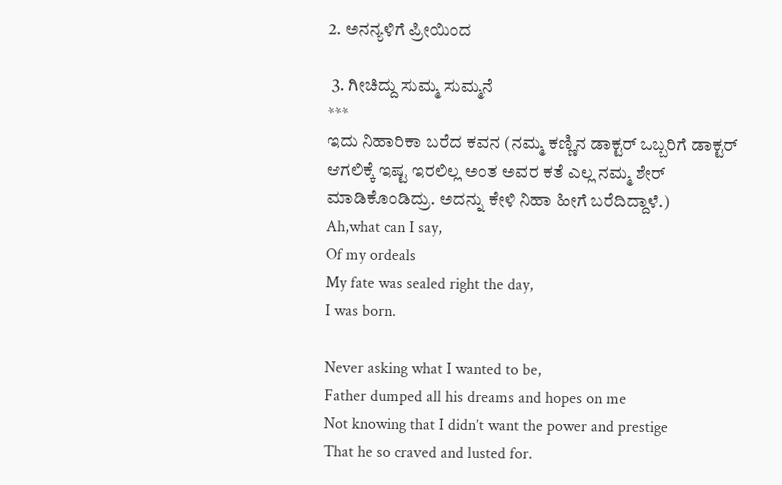2. ಅನನ್ಯಳಿಗೆ ಪ್ರೀಯಿಂದ

 3. ಗೀಚಿದ್ದು ಸುಮ್ಮ ಸುಮ್ಮನೆ
***
ಇದು ನಿಹಾರಿಕಾ ಬರೆದ ಕವನ (ನಮ್ಮ ಕಣ್ಣಿನ ಡಾಕ್ಟರ್ ಒಬ್ಬರಿಗೆ ಡಾಕ್ಟರ್ ಆಗಲಿಕ್ಕೆ ಇಷ್ಟ ಇರಲಿಲ್ಲ ಅಂತ ಅವರ ಕತೆ ಎಲ್ಲ ನಮ್ಮ ಶೇರ್ ಮಾಡಿಕೊಂಡಿದ್ರು. ಅದನ್ನು ಕೇಳಿ ನಿಹಾ ಹೀಗೆ ಬರೆದಿದ್ದಾಳೆ.)
Ah,what can I say,
Of my ordeals
My fate was sealed right the day,
I was born.

Never asking what I wanted to be,
Father dumped all his dreams and hopes on me
Not knowing that I didn’t want the power and prestige
That he so craved and lusted for.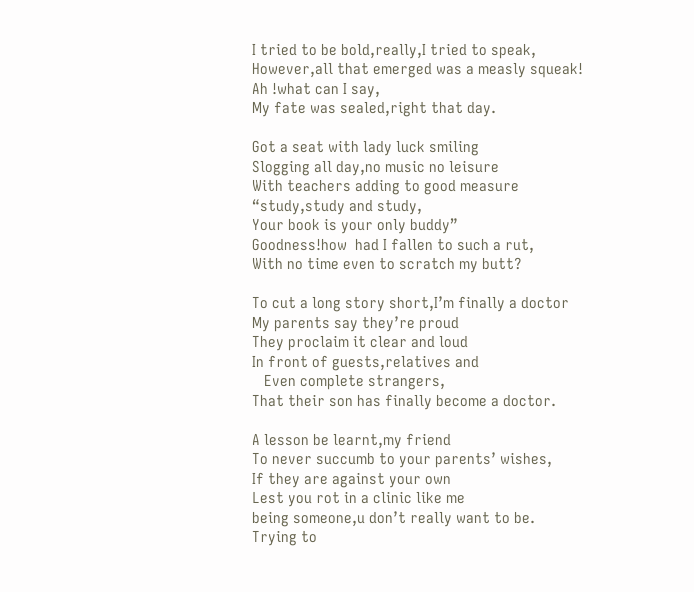I tried to be bold,really,I tried to speak,
However,all that emerged was a measly squeak!
Ah !what can I say,
My fate was sealed,right that day.

Got a seat with lady luck smiling
Slogging all day,no music no leisure
With teachers adding to good measure
“study,study and study,
Your book is your only buddy”
Goodness!how  had I fallen to such a rut,
With no time even to scratch my butt?

To cut a long story short,I’m finally a doctor
My parents say they’re proud
They proclaim it clear and loud
In front of guests,relatives and
   Even complete strangers,
That their son has finally become a doctor.

A lesson be learnt,my friend
To never succumb to your parents’ wishes,
If they are against your own
Lest you rot in a clinic like me
being someone,u don’t really want to be.
Trying to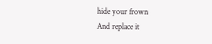hide your frown
And replace it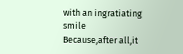with an ingratiating smile
Because,after all,it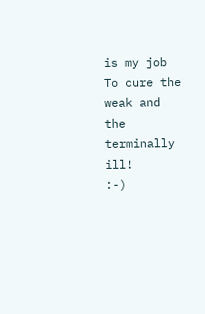is my job
To cure the weak and the terminally ill!
:-)